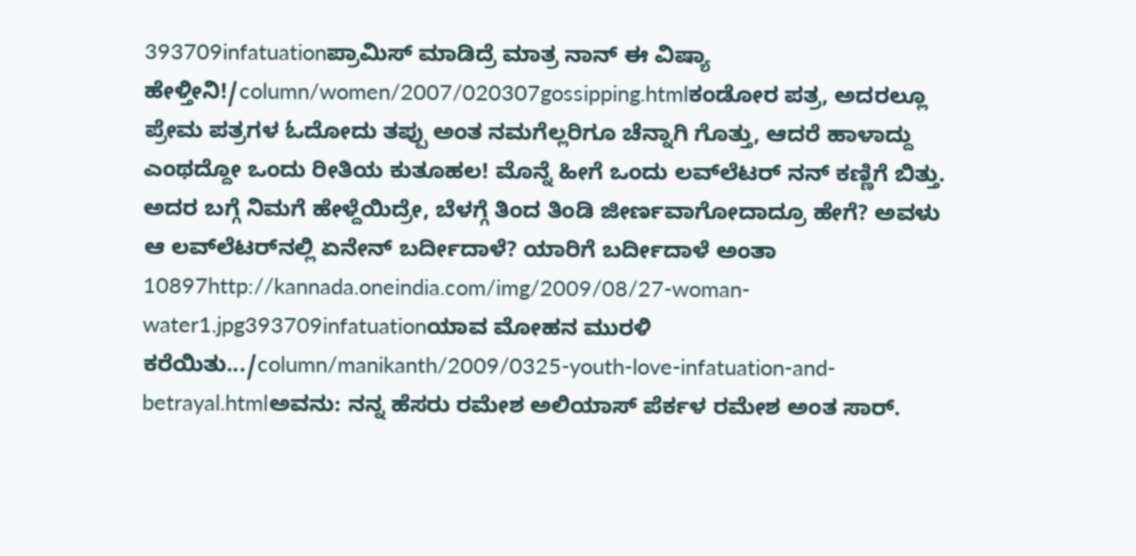393709infatuationಪ್ರಾಮಿಸ್‌ ಮಾಡಿದ್ರೆ ಮಾತ್ರ ನಾನ್‌ ಈ ವಿಷ್ಯಾ ಹೇಳ್ತೀನಿ!/column/women/2007/020307gossipping.htmlಕಂಡೋರ ಪತ್ರ, ಅದರಲ್ಲೂ ಪ್ರೇಮ ಪತ್ರಗಳ ಓದೋದು ತಪ್ಪು ಅಂತ ನಮಗೆಲ್ಲರಿಗೂ ಚೆನ್ನಾಗಿ ಗೊತ್ತು, ಆದರೆ ಹಾಳಾದ್ದು ಎಂಥದ್ದೋ ಒಂದು ರೀತಿಯ ಕುತೂಹಲ! ಮೊನ್ನೆ ಹೀಗೆ ಒಂದು ಲವ್‌ಲೆಟರ್‌ ನನ್‌ ಕಣ್ಣಿಗೆ ಬಿತ್ತು. ಅದರ ಬಗ್ಗೆ ನಿಮಗೆ ಹೇಳ್ದೆಯಿದ್ರೇ, ಬೆಳಗ್ಗೆ ತಿಂದ ತಿಂಡಿ ಜೀರ್ಣವಾಗೋದಾದ್ರೂ ಹೇಗೆ? ಅವಳು ಆ ಲವ್‌ಲೆಟರ್‌ನಲ್ಲಿ ಏನೇನ್‌ ಬರ್ದೀದಾಳೆ? ಯಾರಿಗೆ ಬರ್ದೀದಾಳೆ ಅಂತಾ 10897http://kannada.oneindia.com/img/2009/08/27-woman-water1.jpg393709infatuationಯಾವ ಮೋಹನ ಮುರಳಿ ಕರೆಯಿತು.../column/manikanth/2009/0325-youth-love-infatuation-and-betrayal.htmlಅವನು: ನನ್ನ ಹೆಸರು ರಮೇಶ ಅಲಿಯಾಸ್ ಪೆರ್ಕಳ ರಮೇಶ ಅಂತ ಸಾರ್.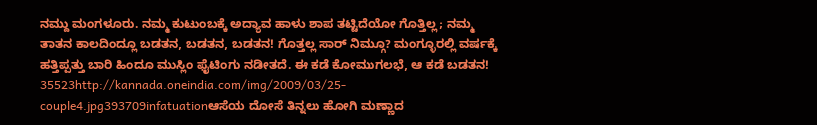ನಮ್ದು ಮಂಗಳೂರು. ನಮ್ಮ ಕುಟುಂಬಕ್ಕೆ ಅದ್ಯಾವ ಹಾಳು ಶಾಪ ತಟ್ಟಿದೆಯೋ ಗೊತ್ತಿಲ್ಲ; ನಮ್ಮ ತಾತನ ಕಾಲದಿಂದ್ಲೂ ಬಡತನ, ಬಡತನ, ಬಡತನ! ಗೊತ್ತಲ್ಲ ಸಾರ್ ನಿಮ್ಗೂ? ಮಂಗ್ಳೂರಲ್ಲಿ ವರ್ಷಕ್ಕೆ ಹತ್ತಿಪ್ಪತ್ತು ಬಾರಿ ಹಿಂದೂ ಮುಸ್ಲಿಂ ಫೈಟಿಂಗು ನಡೀತದೆ. ಈ ಕಡೆ ಕೋಮುಗಲಭೆ, ಆ ಕಡೆ ಬಡತನ! 35523http://kannada.oneindia.com/img/2009/03/25-couple4.jpg393709infatuationಆಸೆಯ ದೋಸೆ ತಿನ್ನಲು ಹೋಗಿ ಮಣ್ಣಾದ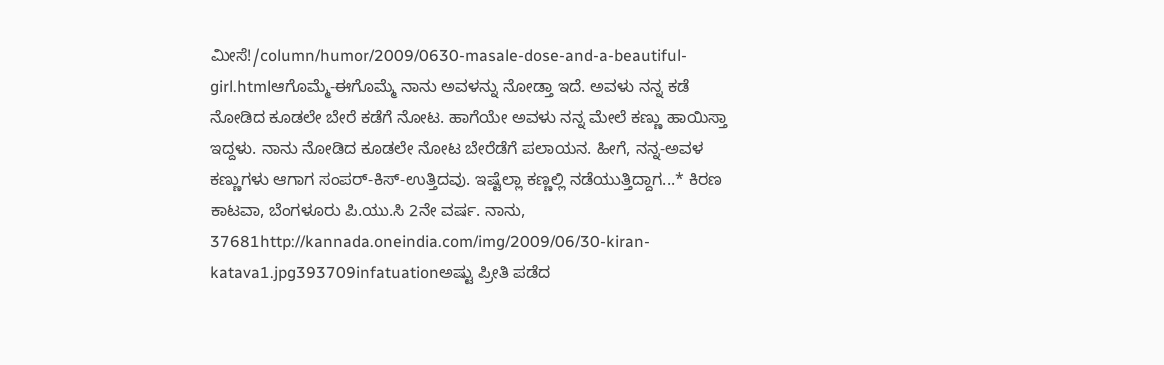ಮೀಸೆ!/column/humor/2009/0630-masale-dose-and-a-beautiful-girl.htmlಆಗೊಮ್ಮೆ-ಈಗೊಮ್ಮೆ ನಾನು ಅವಳನ್ನು ನೋಡ್ತಾ ಇದೆ. ಅವಳು ನನ್ನ ಕಡೆ ನೋಡಿದ ಕೂಡಲೇ ಬೇರೆ ಕಡೆಗೆ ನೋಟ. ಹಾಗೆಯೇ ಅವಳು ನನ್ನ ಮೇಲೆ ಕಣ್ಣು ಹಾಯಿಸ್ತಾ ಇದ್ದಳು. ನಾನು ನೋಡಿದ ಕೂಡಲೇ ನೋಟ ಬೇರೆಡೆಗೆ ಪಲಾಯನ. ಹೀಗೆ, ನನ್ನ-ಅವಳ ಕಣ್ಣುಗಳು ಆಗಾಗ ಸಂಪರ್-ಕಿಸ್-ಉತ್ತಿದವು. ಇಷ್ಟೆಲ್ಲಾ ಕಣ್ಣಲ್ಲಿ ನಡೆಯುತ್ತಿದ್ದಾಗ...* ಕಿರಣ ಕಾಟವಾ, ಬೆಂಗಳೂರು ಪಿ.ಯು.ಸಿ 2ನೇ ವರ್ಷ. ನಾನು, 37681http://kannada.oneindia.com/img/2009/06/30-kiran-katava1.jpg393709infatuationಅಷ್ಟು ಪ್ರೀತಿ ಪಡೆದ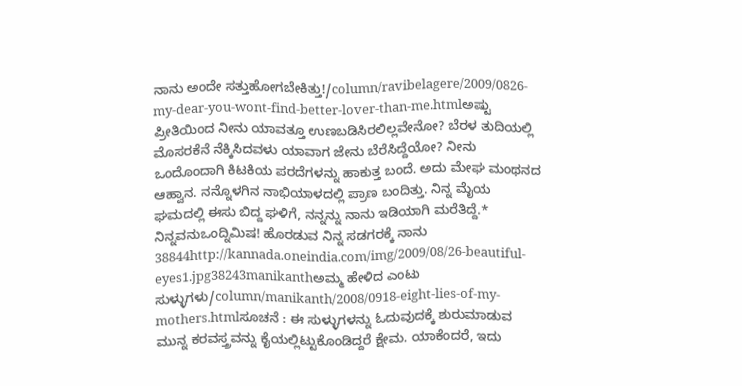ನಾನು ಅಂದೇ ಸತ್ತುಹೋಗಬೇಕಿತ್ತು!/column/ravibelagere/2009/0826-my-dear-you-wont-find-better-lover-than-me.htmlಅಷ್ಟು ಪ್ರೀತಿಯಿಂದ ನೀನು ಯಾವತ್ತೂ ಉಣಬಡಿಸಿರಲಿಲ್ಲವೇನೋ? ಬೆರಳ ತುದಿಯಲ್ಲಿ ಮೊಸರಕೆನೆ ನೆಕ್ಕಿಸಿದವಳು ಯಾವಾಗ ಜೇನು ಬೆರೆಸಿದ್ದೆಯೋ? ನೀನು ಒಂದೊಂದಾಗಿ ಕಿಟಕಿಯ ಪರದೆಗಳನ್ನು ಹಾಕುತ್ತ ಬಂದೆ. ಅದು ಮೇಘ ಮಂಥನದ ಆಹ್ವಾನ. ನನ್ನೊಳಗಿನ ನಾಭಿಯಾಳದಲ್ಲಿ ಪ್ರಾಣ ಬಂದಿತ್ತು. ನಿನ್ನ ಮೈಯ ಘಮದಲ್ಲಿ ಈಸು ಬಿದ್ದ ಘಳಿಗೆ, ನನ್ನನ್ನು ನಾನು ಇಡಿಯಾಗಿ ಮರೆತಿದ್ದೆ.* ನಿನ್ನವನುಒಂದ್ನಿಮಿಷ! ಹೊರಡುವ ನಿನ್ನ ಸಡಗರಕ್ಕೆ ನಾನು 38844http://kannada.oneindia.com/img/2009/08/26-beautiful-eyes1.jpg38243manikanthಅಮ್ಮ ಹೇಳಿದ ಎಂಟು ಸುಳ್ಳುಗಳು/column/manikanth/2008/0918-eight-lies-of-my-mothers.htmlಸೂಚನೆ : ಈ ಸುಳ್ಳುಗಳನ್ನು ಓದುವುದಕ್ಕೆ ಶುರುಮಾಡುವ ಮುನ್ನ ಕರವಸ್ತ್ರವನ್ನು ಕೈಯಲ್ಲಿಟ್ಟುಕೊಂಡಿದ್ದರೆ ಕ್ಷೇಮ. ಯಾಕೆಂದರೆ, ಇದು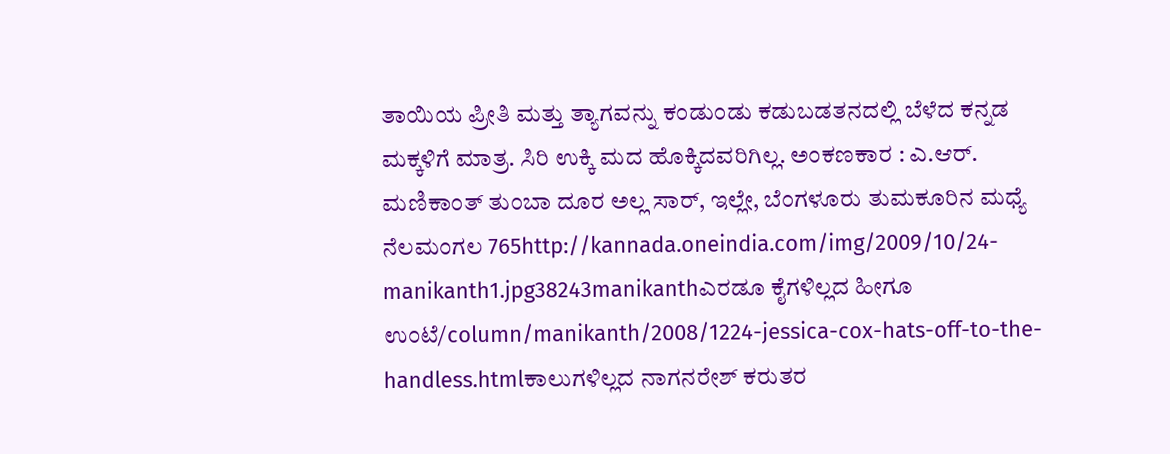ತಾಯಿಯ ಪ್ರೀತಿ ಮತ್ತು ತ್ಯಾಗವನ್ನು ಕಂಡುಂಡು ಕಡುಬಡತನದಲ್ಲಿ ಬೆಳೆದ ಕನ್ನಡ ಮಕ್ಕಳಿಗೆ ಮಾತ್ರ. ಸಿರಿ ಉಕ್ಕಿ ಮದ ಹೊಕ್ಕಿದವರಿಗಿಲ್ಲ. ಅಂಕಣಕಾರ : ಎ.ಆರ್. ಮಣಿಕಾಂತ್ ತುಂಬಾ ದೂರ ಅಲ್ಲ ಸಾರ್, ಇಲ್ಲೇ, ಬೆಂಗಳೂರು ತುಮಕೂರಿನ ಮಧ್ಯೆ ನೆಲಮಂಗಲ 765http://kannada.oneindia.com/img/2009/10/24-manikanth1.jpg38243manikanthಎರಡೂ ಕೈಗಳಿಲ್ಲದ ಹೀಗೂ ಉಂಟೆ/column/manikanth/2008/1224-jessica-cox-hats-off-to-the-handless.htmlಕಾಲುಗಳಿಲ್ಲದ ನಾಗನರೇಶ್ ಕರುತರ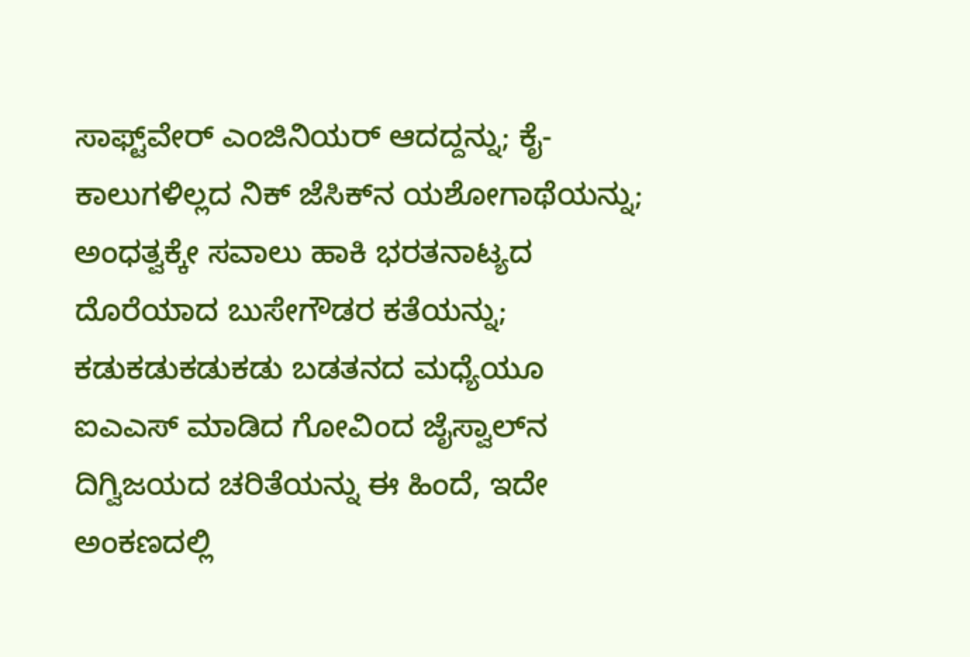ಸಾಫ್ಟ್‌ವೇರ್ ಎಂಜಿನಿಯರ್ ಆದದ್ದನ್ನು; ಕೈ-ಕಾಲುಗಳಿಲ್ಲದ ನಿಕ್ ಜೆಸಿಕ್‌ನ ಯಶೋಗಾಥೆಯನ್ನು; ಅಂಧತ್ವಕ್ಕೇ ಸವಾಲು ಹಾಕಿ ಭರತನಾಟ್ಯದ ದೊರೆಯಾದ ಬುಸೇಗೌಡರ ಕತೆಯನ್ನು; ಕಡುಕಡುಕಡುಕಡು ಬಡತನದ ಮಧ್ಯೆಯೂ ಐಎಎಸ್ ಮಾಡಿದ ಗೋವಿಂದ ಜೈಸ್ವಾಲ್‌ನ ದಿಗ್ವಿಜಯದ ಚರಿತೆಯನ್ನು ಈ ಹಿಂದೆ, ಇದೇ ಅಂಕಣದಲ್ಲಿ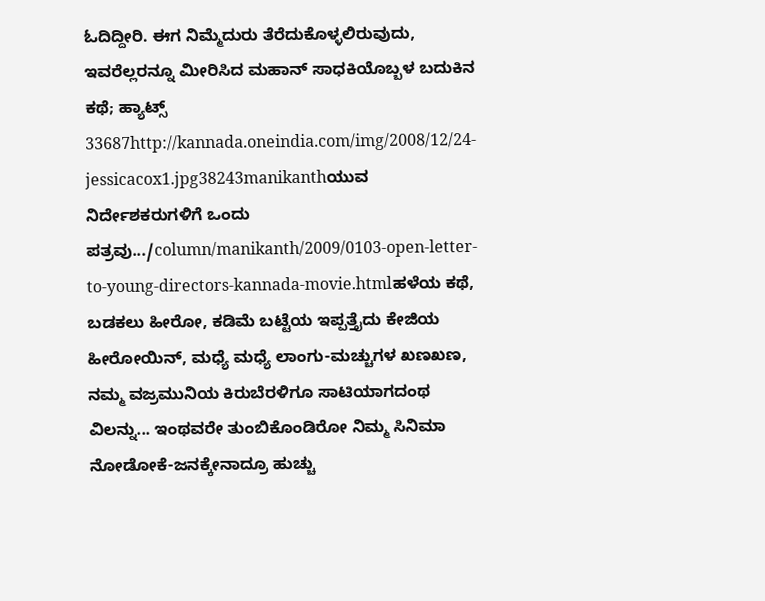ಓದಿದ್ದೀರಿ. ಈಗ ನಿಮ್ಮೆದುರು ತೆರೆದುಕೊಳ್ಳಲಿರುವುದು, ಇವರೆಲ್ಲರನ್ನೂ ಮೀರಿಸಿದ ಮಹಾನ್ ಸಾಧಕಿಯೊಬ್ಬಳ ಬದುಕಿನ ಕಥೆ; ಹ್ಯಾಟ್ಸ್ 33687http://kannada.oneindia.com/img/2008/12/24-jessicacox1.jpg38243manikanthಯುವ ನಿರ್ದೇಶಕರುಗಳಿಗೆ ಒಂದು ಪತ್ರವು.../column/manikanth/2009/0103-open-letter-to-young-directors-kannada-movie.htmlಹಳೆಯ ಕಥೆ, ಬಡಕಲು ಹೀರೋ, ಕಡಿಮೆ ಬಟ್ಟೆಯ ಇಪ್ಪತ್ತೈದು ಕೇಜಿಯ ಹೀರೋಯಿನ್, ಮಧ್ಯೆ ಮಧ್ಯೆ ಲಾಂಗು-ಮಚ್ಚುಗಳ ಖಣಖಣ, ನಮ್ಮ ವಜ್ರಮುನಿಯ ಕಿರುಬೆರಳಿಗೂ ಸಾಟಿಯಾಗದಂಥ ವಿಲನ್ನು... ಇಂಥವರೇ ತುಂಬಿಕೊಂಡಿರೋ ನಿಮ್ಮ ಸಿನಿಮಾ ನೋಡೋಕೆ-ಜನಕ್ಕೇನಾದ್ರೂ ಹುಚ್ಚು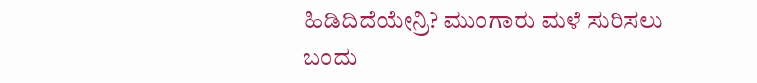ಹಿಡಿದಿದೆಯೇನ್ರಿ? ಮುಂಗಾರು ಮಳೆ ಸುರಿಸಲು ಬಂದು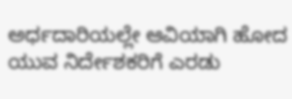ಅರ್ಧದಾರಿಯಲ್ಲೇ ಆವಿಯಾಗಿ ಹೋದ ಯುವ ನಿರ್ದೇಶಕರಿಗೆ ಎರಡು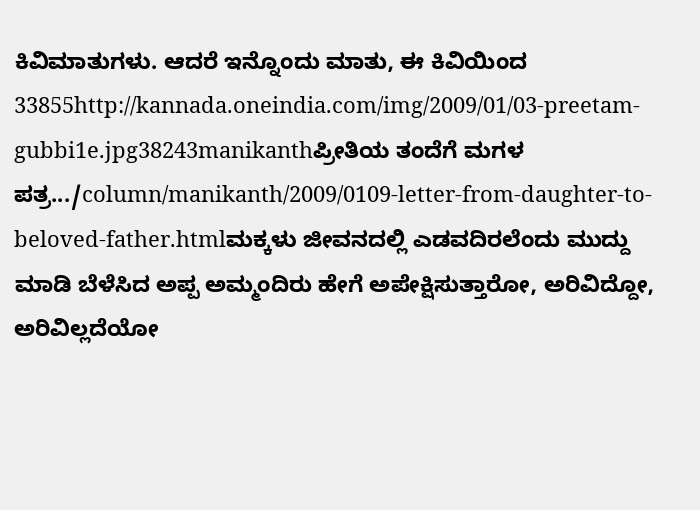ಕಿವಿಮಾತುಗಳು. ಆದರೆ ಇನ್ನೊಂದು ಮಾತು, ಈ ಕಿವಿಯಿಂದ 33855http://kannada.oneindia.com/img/2009/01/03-preetam-gubbi1e.jpg38243manikanthಪ್ರೀತಿಯ ತಂದೆಗೆ ಮಗಳ ಪತ್ರ.../column/manikanth/2009/0109-letter-from-daughter-to-beloved-father.htmlಮಕ್ಕಳು ಜೀವನದಲ್ಲಿ ಎಡವದಿರಲೆಂದು ಮುದ್ದು ಮಾಡಿ ಬೆಳೆಸಿದ ಅಪ್ಪ ಅಮ್ಮಂದಿರು ಹೇಗೆ ಅಪೇಕ್ಷಿಸುತ್ತಾರೋ, ಅರಿವಿದ್ದೋ, ಅರಿವಿಲ್ಲದೆಯೋ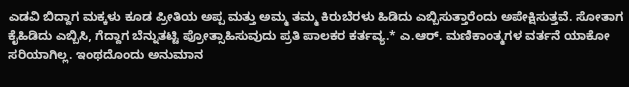ಎಡವಿ ಬಿದ್ದಾಗ ಮಕ್ಕಳು ಕೂಡ ಪ್ರೀತಿಯ ಅಪ್ಪ ಮತ್ತು ಅಮ್ಮ ತಮ್ಮ ಕಿರುಬೆರಳು ಹಿಡಿದು ಎಬ್ಬಿಸುತ್ತಾರೆಂದು ಅಪೇಕ್ಷಿಸುತ್ತವೆ. ಸೋತಾಗ ಕೈಹಿಡಿದು ಎಬ್ಬಿಸಿ, ಗೆದ್ದಾಗ ಬೆನ್ನುತಟ್ಟಿ ಪ್ರೋತ್ಸಾಹಿಸುವುದು ಪ್ರತಿ ಪಾಲಕರ ಕರ್ತವ್ಯ.* ಎ.ಆರ್. ಮಣಿಕಾಂತ್ಮಗಳ ವರ್ತನೆ ಯಾಕೋ ಸರಿಯಾಗಿಲ್ಲ. ಇಂಥದೊಂದು ಅನುಮಾನ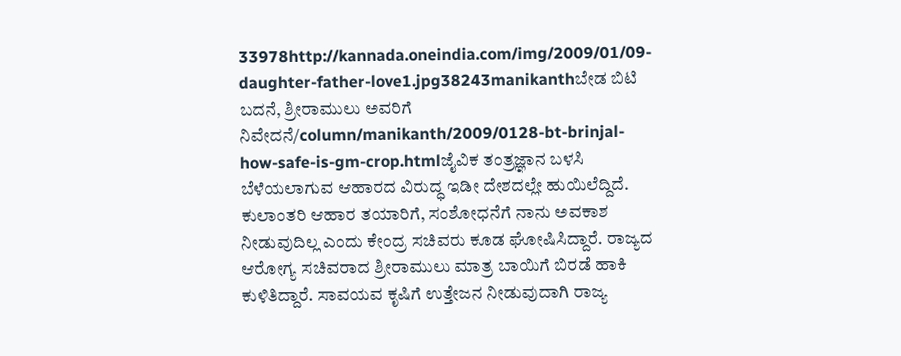33978http://kannada.oneindia.com/img/2009/01/09-daughter-father-love1.jpg38243manikanthಬೇಡ ಬಿಟಿ ಬದನೆ, ಶ್ರೀರಾಮುಲು ಅವರಿಗೆ ನಿವೇದನೆ/column/manikanth/2009/0128-bt-brinjal-how-safe-is-gm-crop.htmlಜೈವಿಕ ತಂತ್ರಜ್ಞಾನ ಬಳಸಿ ಬೆಳೆಯಲಾಗುವ ಆಹಾರದ ವಿರುದ್ಧ ಇಡೀ ದೇಶದಲ್ಲೇ ಹುಯಿಲೆದ್ದಿದೆ. ಕುಲಾಂತರಿ ಆಹಾರ ತಯಾರಿಗೆ, ಸಂಶೋಧನೆಗೆ ನಾನು ಅವಕಾಶ ನೀಡುವುದಿಲ್ಲ ಎಂದು ಕೇಂದ್ರ ಸಚಿವರು ಕೂಡ ಘೋಷಿಸಿದ್ದಾರೆ. ರಾಜ್ಯದ ಆರೋಗ್ಯ ಸಚಿವರಾದ ಶ್ರೀರಾಮುಲು ಮಾತ್ರ ಬಾಯಿಗೆ ಬಿರಡೆ ಹಾಕಿ ಕುಳಿತಿದ್ದಾರೆ. ಸಾವಯವ ಕೃಷಿಗೆ ಉತ್ತೇಜನ ನೀಡುವುದಾಗಿ ರಾಜ್ಯ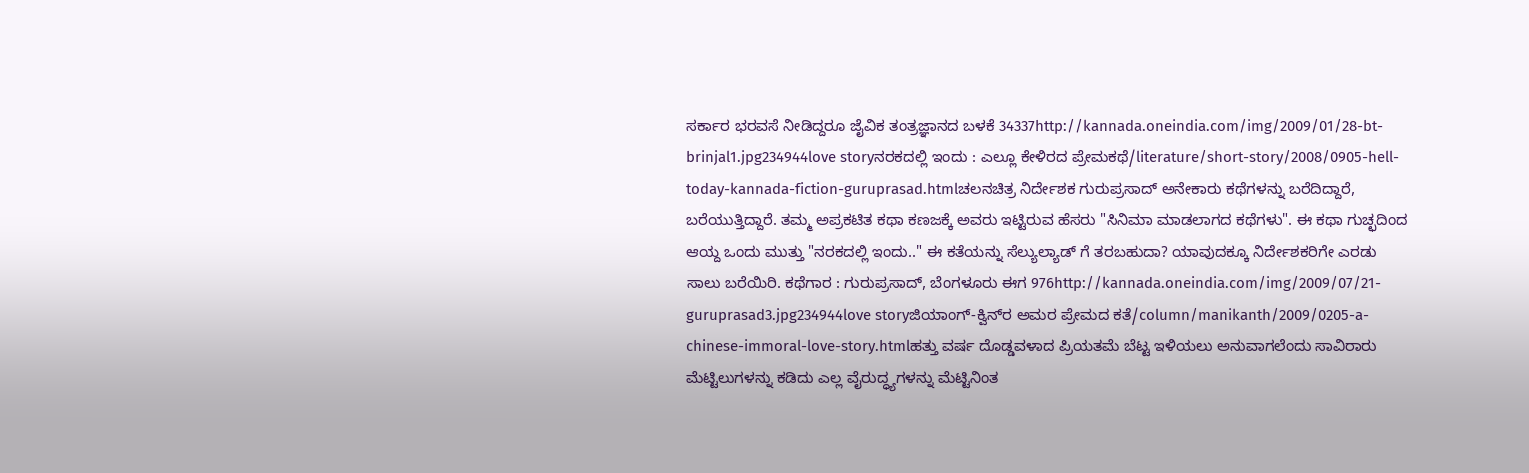ಸರ್ಕಾರ ಭರವಸೆ ನೀಡಿದ್ದರೂ ಜೈವಿಕ ತಂತ್ರಜ್ಞಾನದ ಬಳಕೆ 34337http://kannada.oneindia.com/img/2009/01/28-bt-brinjal1.jpg234944love storyನರಕದಲ್ಲಿ ಇಂದು : ಎಲ್ಲೂ ಕೇಳಿರದ ಪ್ರೇಮಕಥೆ/literature/short-story/2008/0905-hell-today-kannada-fiction-guruprasad.htmlಚಲನಚಿತ್ರ ನಿರ್ದೇಶಕ ಗುರುಪ್ರಸಾದ್ ಅನೇಕಾರು ಕಥೆಗಳನ್ನು ಬರೆದಿದ್ದಾರೆ, ಬರೆಯುತ್ತಿದ್ದಾರೆ. ತಮ್ಮ ಅಪ್ರಕಟಿತ ಕಥಾ ಕಣಜಕ್ಕೆ ಅವರು ಇಟ್ಟಿರುವ ಹೆಸರು "ಸಿನಿಮಾ ಮಾಡಲಾಗದ ಕಥೆಗಳು". ಈ ಕಥಾ ಗುಚ್ಛದಿಂದ ಆಯ್ದ ಒಂದು ಮುತ್ತು "ನರಕದಲ್ಲಿ ಇಂದು.." ಈ ಕತೆಯನ್ನು ಸೆಲ್ಯುಲ್ಯಾಡ್ ಗೆ ತರಬಹುದಾ? ಯಾವುದಕ್ಕೂ ನಿರ್ದೇಶಕರಿಗೇ ಎರಡು ಸಾಲು ಬರೆಯಿರಿ. ಕಥೆಗಾರ : ಗುರುಪ್ರಸಾದ್, ಬೆಂಗಳೂರು ಈಗ 976http://kannada.oneindia.com/img/2009/07/21-guruprasad3.jpg234944love storyಜಿಯಾಂಗ್-ಕ್ವಿನ್‌ರ ಅಮರ ಪ್ರೇಮದ ಕತೆ/column/manikanth/2009/0205-a-chinese-immoral-love-story.htmlಹತ್ತು ವರ್ಷ ದೊಡ್ಡವಳಾದ ಪ್ರಿಯತಮೆ ಬೆಟ್ಟ ಇಳಿಯಲು ಅನುವಾಗಲೆಂದು ಸಾವಿರಾರು ಮೆಟ್ಟಿಲುಗಳನ್ನು ಕಡಿದು ಎಲ್ಲ ವೈರುದ್ಧ್ಯಗಳನ್ನು ಮೆಟ್ಟಿನಿಂತ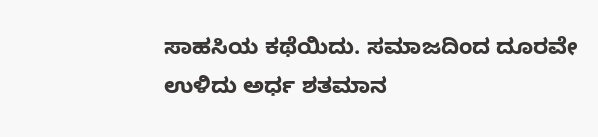ಸಾಹಸಿಯ ಕಥೆಯಿದು. ಸಮಾಜದಿಂದ ದೂರವೇ ಉಳಿದು ಅರ್ಧ ಶತಮಾನ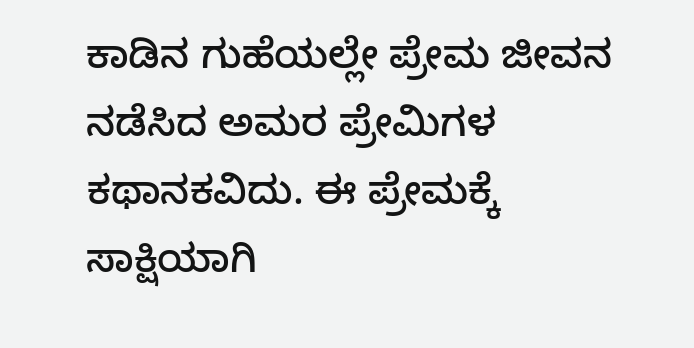ಕಾಡಿನ ಗುಹೆಯಲ್ಲೇ ಪ್ರೇಮ ಜೀವನ ನಡೆಸಿದ ಅಮರ ಪ್ರೇಮಿಗಳ ಕಥಾನಕವಿದು. ಈ ಪ್ರೇಮಕ್ಕೆ ಸಾಕ್ಷಿಯಾಗಿ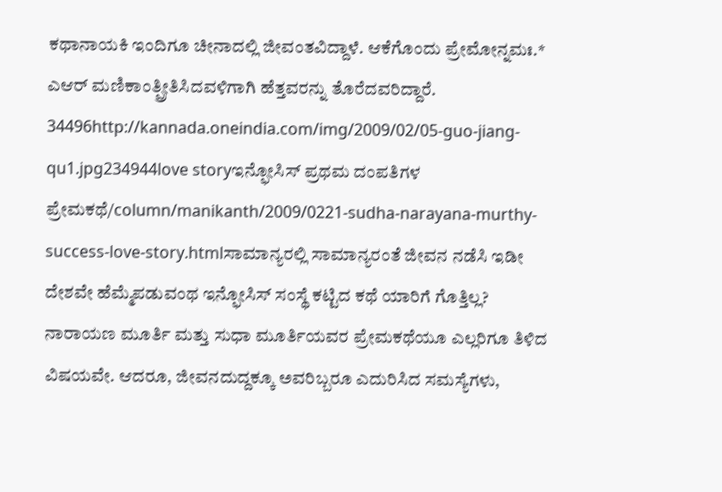ಕಥಾನಾಯಕಿ ಇಂದಿಗೂ ಚೀನಾದಲ್ಲಿ ಜೀವಂತವಿದ್ದಾಳೆ. ಆಕೆಗೊಂದು ಪ್ರೇಮೋನ್ನಮಃ.* ಎಆರ್ ಮಣಿಕಾಂತ್ಪ್ರೀತಿಸಿದವಳಿಗಾಗಿ ಹೆತ್ತವರನ್ನು ತೊರೆದವರಿದ್ದಾರೆ. 34496http://kannada.oneindia.com/img/2009/02/05-guo-jiang-qu1.jpg234944love storyಇನ್ಫೋಸಿಸ್ ಪ್ರಥಮ ದಂಪತಿಗಳ ಪ್ರೇಮಕಥೆ/column/manikanth/2009/0221-sudha-narayana-murthy-success-love-story.htmlಸಾಮಾನ್ಯರಲ್ಲಿ ಸಾಮಾನ್ಯರಂತೆ ಜೀವನ ನಡೆಸಿ ಇಡೀ ದೇಶವೇ ಹೆಮ್ಮೆಪಡುವಂಥ ಇನ್ಫೋಸಿಸ್ ಸಂಸ್ಥೆ ಕಟ್ಟಿದ ಕಥೆ ಯಾರಿಗೆ ಗೊತ್ತಿಲ್ಲ? ನಾರಾಯಣ ಮೂರ್ತಿ ಮತ್ತು ಸುಧಾ ಮೂರ್ತಿಯವರ ಪ್ರೇಮಕಥೆಯೂ ಎಲ್ಲರಿಗೂ ತಿಳಿದ ವಿಷಯವೇ. ಆದರೂ, ಜೀವನದುದ್ದಕ್ಕೂ ಅವರಿಬ್ಬರೂ ಎದುರಿಸಿದ ಸಮಸ್ಯೆಗಳು,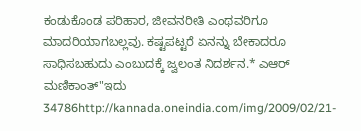ಕಂಡುಕೊಂಡ ಪರಿಹಾರ, ಜೀವನರೀತಿ ಎಂಥವರಿಗೂ ಮಾದರಿಯಾಗಬಲ್ಲವು. ಕಷ್ಟಪಟ್ಟರೆ ಏನನ್ನು ಬೇಕಾದರೂ ಸಾಧಿಸಬಹುದು ಎಂಬುದಕ್ಕೆ ಜ್ವಲಂತ ನಿದರ್ಶನ.* ಎಆರ್ ಮಣಿಕಾಂತ್"ಇದು 34786http://kannada.oneindia.com/img/2009/02/21-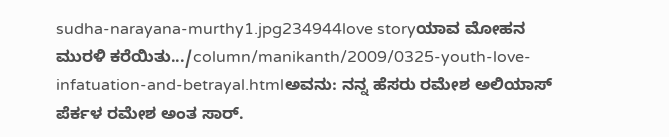sudha-narayana-murthy1.jpg234944love storyಯಾವ ಮೋಹನ ಮುರಳಿ ಕರೆಯಿತು.../column/manikanth/2009/0325-youth-love-infatuation-and-betrayal.htmlಅವನು: ನನ್ನ ಹೆಸರು ರಮೇಶ ಅಲಿಯಾಸ್ ಪೆರ್ಕಳ ರಮೇಶ ಅಂತ ಸಾರ್.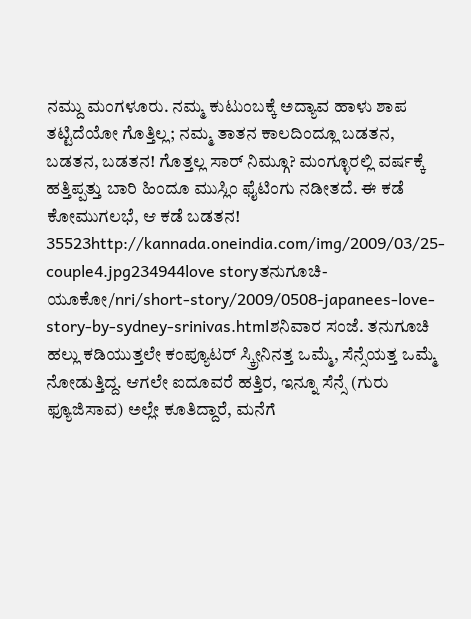ನಮ್ದು ಮಂಗಳೂರು. ನಮ್ಮ ಕುಟುಂಬಕ್ಕೆ ಅದ್ಯಾವ ಹಾಳು ಶಾಪ ತಟ್ಟಿದೆಯೋ ಗೊತ್ತಿಲ್ಲ; ನಮ್ಮ ತಾತನ ಕಾಲದಿಂದ್ಲೂ ಬಡತನ, ಬಡತನ, ಬಡತನ! ಗೊತ್ತಲ್ಲ ಸಾರ್ ನಿಮ್ಗೂ? ಮಂಗ್ಳೂರಲ್ಲಿ ವರ್ಷಕ್ಕೆ ಹತ್ತಿಪ್ಪತ್ತು ಬಾರಿ ಹಿಂದೂ ಮುಸ್ಲಿಂ ಫೈಟಿಂಗು ನಡೀತದೆ. ಈ ಕಡೆ ಕೋಮುಗಲಭೆ, ಆ ಕಡೆ ಬಡತನ! 35523http://kannada.oneindia.com/img/2009/03/25-couple4.jpg234944love storyತನುಗೂಚಿ-ಯೂಕೋ/nri/short-story/2009/0508-japanees-love-story-by-sydney-srinivas.htmlಶನಿವಾರ ಸಂಜೆ. ತನುಗೂಚಿ ಹಲ್ಲು ಕಡಿಯುತ್ತಲೇ ಕಂಪ್ಯೂಟರ್ ಸ್ಕ್ರೀನಿನತ್ತ ಒಮ್ಮೆ, ಸೆನ್ಸೆಯತ್ತ ಒಮ್ಮೆ ನೋಡುತ್ತಿದ್ದ. ಆಗಲೇ ಐದೂವರೆ ಹತ್ತಿರ, ಇನ್ನೂ ಸೆನ್ಸೆ (ಗುರು ಫ್ಯೂಜಿಸಾವ) ಅಲ್ಲೇ ಕೂತಿದ್ದಾರೆ, ಮನೆಗೆ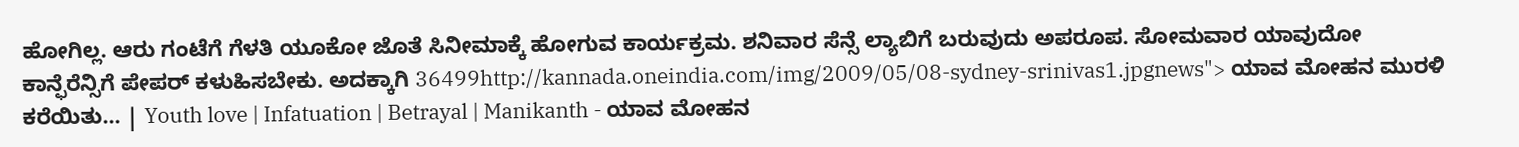ಹೋಗಿಲ್ಲ. ಆರು ಗಂಟೆಗೆ ಗೆಳತಿ ಯೂಕೋ ಜೊತೆ ಸಿನೀಮಾಕ್ಕೆ ಹೋಗುವ ಕಾರ್ಯಕ್ರಮ. ಶನಿವಾರ ಸೆನ್ಸೆ ಲ್ಯಾಬಿಗೆ ಬರುವುದು ಅಪರೂಪ. ಸೋಮವಾರ ಯಾವುದೋ ಕಾನ್ಫೆರೆನ್ಸಿಗೆ ಪೇಪರ್ ಕಳುಹಿಸಬೇಕು. ಅದಕ್ಕಾಗಿ 36499http://kannada.oneindia.com/img/2009/05/08-sydney-srinivas1.jpgnews"> ಯಾವ ಮೋಹನ ಮುರಳಿ ಕರೆಯಿತು... | Youth love | Infatuation | Betrayal | Manikanth - ಯಾವ ಮೋಹನ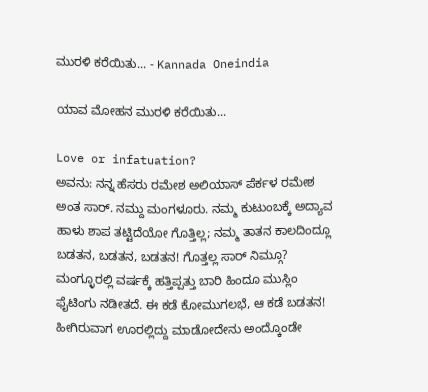ಮುರಳಿ ಕರೆಯಿತು... - Kannada Oneindia

ಯಾವ ಮೋಹನ ಮುರಳಿ ಕರೆಯಿತು...

Love or infatuation?
ಅವನು: ನನ್ನ ಹೆಸರು ರಮೇಶ ಅಲಿಯಾಸ್ ಪೆರ್ಕಳ ರಮೇಶ ಅಂತ ಸಾರ್. ನಮ್ದು ಮಂಗಳೂರು. ನಮ್ಮ ಕುಟುಂಬಕ್ಕೆ ಅದ್ಯಾವ ಹಾಳು ಶಾಪ ತಟ್ಟಿದೆಯೋ ಗೊತ್ತಿಲ್ಲ; ನಮ್ಮ ತಾತನ ಕಾಲದಿಂದ್ಲೂ ಬಡತನ, ಬಡತನ, ಬಡತನ! ಗೊತ್ತಲ್ಲ ಸಾರ್ ನಿಮ್ಗೂ? ಮಂಗ್ಳೂರಲ್ಲಿ ವರ್ಷಕ್ಕೆ ಹತ್ತಿಪ್ಪತ್ತು ಬಾರಿ ಹಿಂದೂ ಮುಸ್ಲಿಂ ಫೈಟಿಂಗು ನಡೀತದೆ. ಈ ಕಡೆ ಕೋಮುಗಲಭೆ, ಆ ಕಡೆ ಬಡತನ! ಹೀಗಿರುವಾಗ ಊರಲ್ಲಿದ್ದು ಮಾಡೋದೇನು ಅಂದ್ಕೊಂಡೇ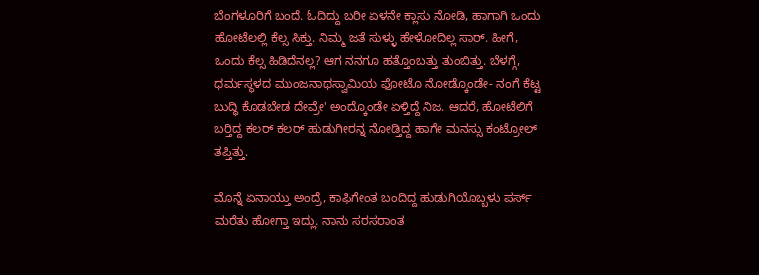ಬೆಂಗಳೂರಿಗೆ ಬಂದೆ. ಓದಿದ್ದು ಬರೀ ಏಳನೇ ಕ್ಲಾಸು ನೋಡಿ, ಹಾಗಾಗಿ ಒಂದು ಹೋಟೆಲಲ್ಲಿ ಕೆಲ್ಸ ಸಿಕ್ತು. ನಿಮ್ಮ ಜತೆ ಸುಳ್ಳು ಹೇಳೋದಿಲ್ಲ ಸಾರ್. ಹೀಗೆ, ಒಂದು ಕೆಲ್ಸ ಹಿಡಿದೆನಲ್ಲ? ಆಗ ನನಗೂ ಹತ್ತೊಂಬತ್ತು ತುಂಬಿತ್ತು. ಬೆಳಗ್ಗೆ, ಧರ್ಮಸ್ಥಳದ ಮುಂಜನಾಥಸ್ವಾಮಿಯ ಫೋಟೊ ನೋಡ್ಕೊಂಡೇ- ನಂಗೆ ಕೆಟ್ಟ ಬುದ್ಧಿ ಕೊಡಬೇಡ ದೇವ್ರೇ' ಅಂದ್ಕೊಂಡೇ ಏಳ್ತಿದ್ದೆ ನಿಜ. ಆದರೆ, ಹೋಟೆಲಿಗೆ ಬರ್‍ತಿದ್ದ ಕಲರ್ ಕಲರ್ ಹುಡುಗೀರನ್ನ ನೋಡ್ತಿದ್ದ ಹಾಗೇ ಮನಸ್ಸು ಕಂಟ್ರೋಲ್ ತಪ್ತಿತ್ತು.

ಮೊನ್ನೆ ಏನಾಯ್ತು ಅಂದ್ರೆ, ಕಾಫಿಗೇಂತ ಬಂದಿದ್ದ ಹುಡುಗಿಯೊಬ್ಬಳು ಪರ್ಸ್ ಮರೆತು ಹೋಗ್ತಾ ಇದ್ಲು. ನಾನು ಸರಸರಾಂತ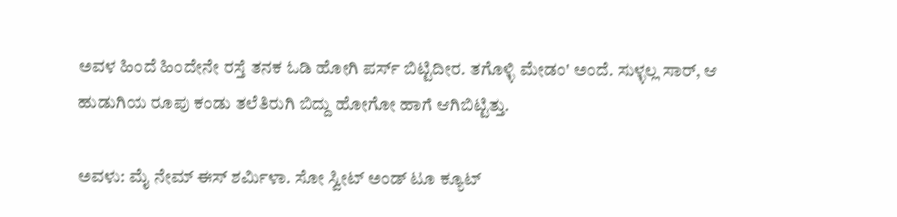ಅವಳ ಹಿಂದೆ ಹಿಂದೇನೇ ರಸ್ತೆ ತನಕ ಓಡಿ ಹೋಗಿ ಪರ್ಸ್ ಬಿಟ್ಟಿದೀರ. ತಗೊಳ್ಳಿ ಮೇಡಂ' ಅಂದೆ. ಸುಳ್ಳಲ್ಲ ಸಾರ್, ಆ ಹುಡುಗಿಯ ರೂಪು ಕಂಡು ತಲೆತಿರುಗಿ ಬಿದ್ದು ಹೋಗೋ ಹಾಗೆ ಆಗಿಬಿಟ್ಟಿತ್ತು.

ಅವಳು: ಮೈ ನೇಮ್ ಈಸ್ ಶರ್ಮಿಳಾ. ಸೋ ಸ್ವೀಟ್ ಅಂಡ್ ಟೂ ಕ್ಯೂಟ್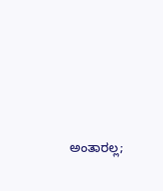ಅಂತಾರಲ್ಲ;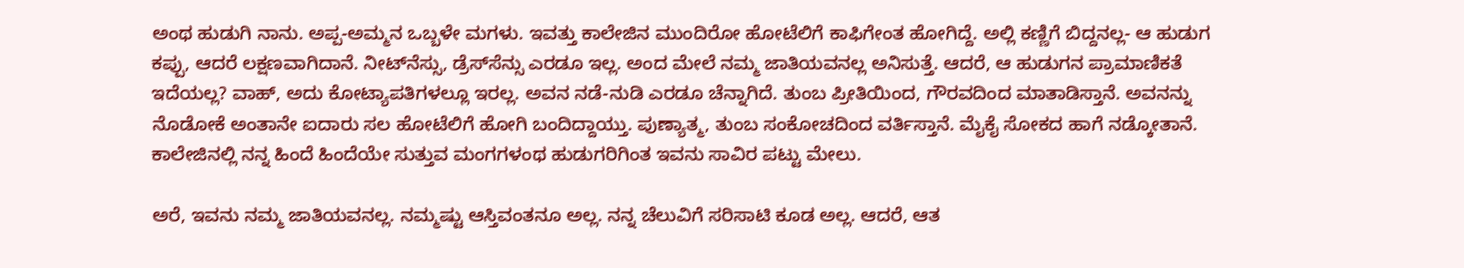ಅಂಥ ಹುಡುಗಿ ನಾನು. ಅಪ್ಪ-ಅಮ್ಮನ ಒಬ್ಬಳೇ ಮಗಳು. ಇವತ್ತು ಕಾಲೇಜಿನ ಮುಂದಿರೋ ಹೋಟೆಲಿಗೆ ಕಾಫಿಗೇಂತ ಹೋಗಿದ್ದೆ. ಅಲ್ಲಿ ಕಣ್ಣಿಗೆ ಬಿದ್ದನಲ್ಲ- ಆ ಹುಡುಗ ಕಪ್ಪು, ಆದರೆ ಲಕ್ಷಣವಾಗಿದಾನೆ. ನೀಟ್‌ನೆಸ್ಸು, ಡ್ರೆಸ್‌ಸೆನ್ಸು ಎರಡೂ ಇಲ್ಲ. ಅಂದ ಮೇಲೆ ನಮ್ಮ ಜಾತಿಯವನಲ್ಲ ಅನಿಸುತ್ತೆ. ಆದರೆ, ಆ ಹುಡುಗನ ಪ್ರಾಮಾಣಿಕತೆ ಇದೆಯಲ್ಲ? ವಾಹ್, ಅದು ಕೋಟ್ಯಾಪತಿಗಳಲ್ಲೂ ಇರಲ್ಲ. ಅವನ ನಡೆ-ನುಡಿ ಎರಡೂ ಚೆನ್ನಾಗಿದೆ. ತುಂಬ ಪ್ರೀತಿಯಿಂದ, ಗೌರವದಿಂದ ಮಾತಾಡಿಸ್ತಾನೆ. ಅವನನ್ನು ನೊಡೋಕೆ ಅಂತಾನೇ ಐದಾರು ಸಲ ಹೋಟೆಲಿಗೆ ಹೋಗಿ ಬಂದಿದ್ದಾಯ್ತು. ಪುಣ್ಯಾತ್ಮ, ತುಂಬ ಸಂಕೋಚದಿಂದ ವರ್ತಿಸ್ತಾನೆ. ಮೈಕೈ ಸೋಕದ ಹಾಗೆ ನಡ್ಕೋತಾನೆ. ಕಾಲೇಜಿನಲ್ಲಿ ನನ್ನ ಹಿಂದೆ ಹಿಂದೆಯೇ ಸುತ್ತುವ ಮಂಗಗಳಂಥ ಹುಡುಗರಿಗಿಂತ ಇವನು ಸಾವಿರ ಪಟ್ಟು ಮೇಲು.

ಅರೆ, ಇವನು ನಮ್ಮ ಜಾತಿಯವನಲ್ಲ. ನಮ್ಮಷ್ಟು ಆಸ್ತಿವಂತನೂ ಅಲ್ಲ. ನನ್ನ ಚೆಲುವಿಗೆ ಸರಿಸಾಟಿ ಕೂಡ ಅಲ್ಲ. ಆದರೆ, ಆತ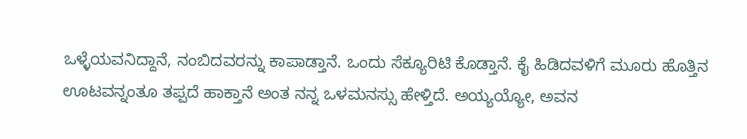ಒಳ್ಳೆಯವನಿದ್ದಾನೆ, ನಂಬಿದವರನ್ನು ಕಾಪಾಡ್ತಾನೆ. ಒಂದು ಸೆಕ್ಯೂರಿಟಿ ಕೊಡ್ತಾನೆ. ಕೈ ಹಿಡಿದವಳಿಗೆ ಮೂರು ಹೊತ್ತಿನ ಊಟವನ್ನಂತೂ ತಪ್ಪದೆ ಹಾಕ್ತಾನೆ ಅಂತ ನನ್ನ ಒಳಮನಸ್ಸು ಹೇಳ್ತಿದೆ. ಅಯ್ಯಯ್ಯೋ, ಅವನ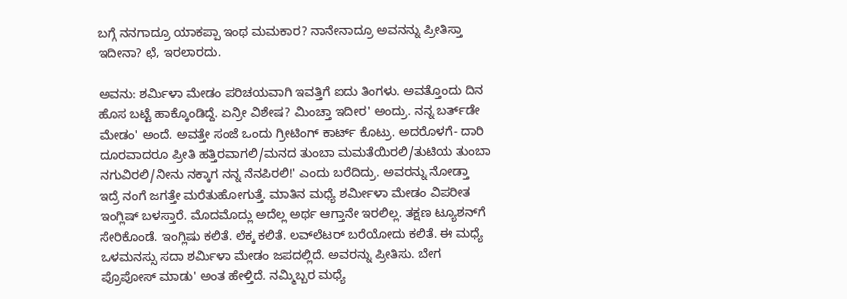ಬಗ್ಗೆ ನನಗಾದ್ರೂ ಯಾಕಪ್ಪಾ ಇಂಥ ಮಮಕಾರ? ನಾನೇನಾದ್ರೂ ಅವನನ್ನು ಪ್ರೀತಿಸ್ತಾ ಇದೀನಾ? ಛೆ, ಇರಲಾರದು.

ಅವನು: ಶರ್ಮಿಳಾ ಮೇಡಂ ಪರಿಚಯವಾಗಿ ಇವತ್ತಿಗೆ ಐದು ತಿಂಗಳು. ಅವತ್ತೊಂದು ದಿನ ಹೊಸ ಬಟ್ಟೆ ಹಾಕ್ಕೊಂಡಿದ್ದೆ. ಏನ್ರೀ ವಿಶೇಷ? ಮಿಂಚ್ತಾ ಇದೀರ' ಅಂದ್ರು. ನನ್ನ ಬರ್ತ್‌ಡೇ ಮೇಡಂ' ಅಂದೆ. ಅವತ್ತೇ ಸಂಜೆ ಒಂದು ಗ್ರೀಟಿಂಗ್ ಕಾರ್ಟ್ ಕೊಟ್ರು. ಅದರೊಳಗೆ- ದಾರಿ ದೂರವಾದರೂ ಪ್ರೀತಿ ಹತ್ತಿರವಾಗಲಿ/ಮನದ ತುಂಬಾ ಮಮತೆಯಿರಲಿ/ತುಟಿಯ ತುಂಬಾ ನಗುವಿರಲಿ/ನೀನು ನಕ್ಕಾಗ ನನ್ನ ನೆನಪಿರಲಿ!' ಎಂದು ಬರೆದಿದ್ರು. ಅವರನ್ನು ನೋಡ್ತಾ ಇದ್ರೆ ನಂಗೆ ಜಗತ್ತೇ ಮರೆತುಹೋಗುತ್ತೆ. ಮಾತಿನ ಮಧ್ಯೆ ಶರ್ಮೀಳಾ ಮೇಡಂ ವಿಪರೀತ ಇಂಗ್ಲಿಷ್ ಬಳಸ್ತಾರೆ. ಮೊದಮೊದ್ಲು ಅದೆಲ್ಲ ಅರ್ಥ ಆಗ್ತಾನೇ ಇರಲಿಲ್ಲ. ತಕ್ಷಣ ಟ್ಯೂಶನ್‌ಗೆ ಸೇರಿಕೊಂಡೆ. ಇಂಗ್ಲಿಷು ಕಲಿತೆ. ಲೆಕ್ಕ ಕಲಿತೆ. ಲವ್‌ಲೆಟರ್ ಬರೆಯೋದು ಕಲಿತೆ. ಈ ಮಧ್ಯೆ ಒಳಮನಸ್ಸು ಸದಾ ಶರ್ಮಿಳಾ ಮೇಡಂ ಜಪದಲ್ಲಿದೆ. ಅವರನ್ನು ಪ್ರೀತಿಸು. ಬೇಗ ಪ್ರೊಪೋಸ್ ಮಾಡು' ಅಂತ ಹೇಳ್ತಿದೆ. ನಮ್ಮಿಬ್ಬರ ಮಧ್ಯೆ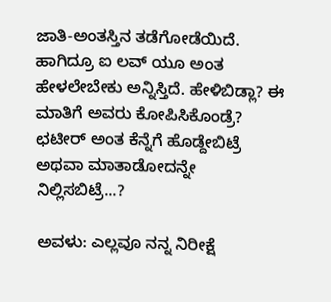ಜಾತಿ-ಅಂತಸ್ತಿನ ತಡೆಗೋಡೆಯಿದೆ. ಹಾಗಿದ್ರೂ ಐ ಲವ್ ಯೂ ಅಂತ ಹೇಳಲೇಬೇಕು ಅನ್ನಿಸ್ತಿದೆ. ಹೇಳಿಬಿಡ್ಲಾ? ಈ ಮಾತಿಗೆ ಅವರು ಕೋಪಿಸಿಕೊಂಡ್ರೆ? ಛಟೀರ್ ಅಂತ ಕೆನ್ನೆಗೆ ಹೊಡ್ದೇಬಿಟ್ರೆ ಅಥವಾ ಮಾತಾಡೋದನ್ನೇ ನಿಲ್ಲಿಸಬಿಟ್ರೆ...?

ಅವಳು: ಎಲ್ಲವೂ ನನ್ನ ನಿರೀಕ್ಷೆ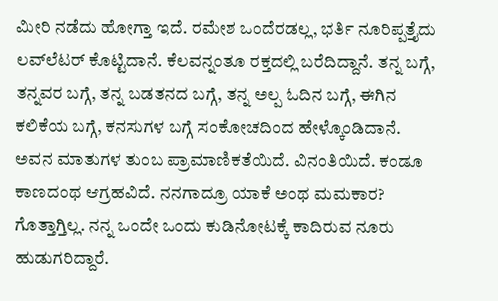ಮೀರಿ ನಡೆದು ಹೋಗ್ತಾ ಇದೆ. ರಮೇಶ ಒಂದೆರಡಲ್ಲ, ಭರ್ತಿ ನೂರಿಪ್ಪತ್ತೈದು ಲವ್‌ಲೆಟರ್ ಕೊಟ್ಟಿದಾನೆ. ಕೆಲವನ್ನಂತೂ ರಕ್ತದಲ್ಲಿ ಬರೆದಿದ್ದಾನೆ. ತನ್ನ ಬಗ್ಗೆ, ತನ್ನವರ ಬಗ್ಗೆ, ತನ್ನ ಬಡತನದ ಬಗ್ಗೆ, ತನ್ನ ಅಲ್ಪ ಓದಿನ ಬಗ್ಗೆ, ಈಗಿನ ಕಲಿಕೆಯ ಬಗ್ಗೆ, ಕನಸುಗಳ ಬಗ್ಗೆ ಸಂಕೋಚದಿಂದ ಹೇಳ್ಕೊಂಡಿದಾನೆ. ಅವನ ಮಾತುಗಳ ತುಂಬ ಪ್ರಾಮಾಣಿಕತೆಯಿದೆ. ವಿನಂತಿಯಿದೆ. ಕಂಡೂ ಕಾಣದಂಥ ಆಗ್ರಹವಿದೆ. ನನಗಾದ್ರೂ ಯಾಕೆ ಅಂಥ ಮಮಕಾರ? ಗೊತ್ತಾಗ್ತಿಲ್ಲ. ನನ್ನ ಒಂದೇ ಒಂದು ಕುಡಿನೋಟಕ್ಕೆ ಕಾದಿರುವ ನೂರು ಹುಡುಗರಿದ್ದಾರೆ.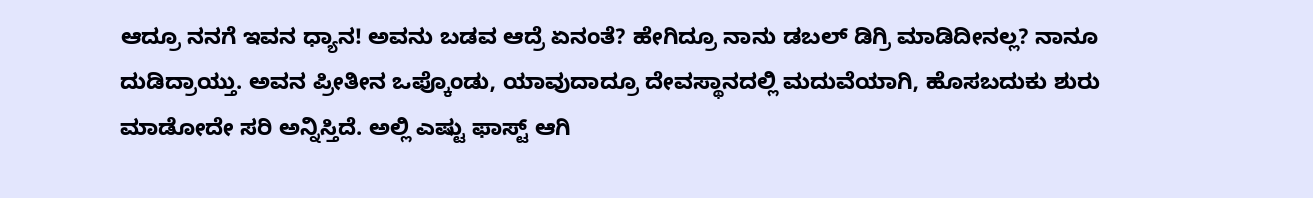ಆದ್ರೂ ನನಗೆ ಇವನ ಧ್ಯಾನ! ಅವನು ಬಡವ ಆದ್ರೆ ಏನಂತೆ? ಹೇಗಿದ್ರೂ ನಾನು ಡಬಲ್ ಡಿಗ್ರಿ ಮಾಡಿದೀನಲ್ಲ? ನಾನೂ ದುಡಿದ್ರಾಯ್ತು. ಅವನ ಪ್ರೀತೀನ ಒಪ್ಕೊಂಡು, ಯಾವುದಾದ್ರೂ ದೇವಸ್ಥಾನದಲ್ಲಿ ಮದುವೆಯಾಗಿ, ಹೊಸಬದುಕು ಶುರು ಮಾಡೋದೇ ಸರಿ ಅನ್ನಿಸ್ತಿದೆ. ಅಲ್ಲಿ ಎಷ್ಟು ಫಾಸ್ಟ್ ಆಗಿ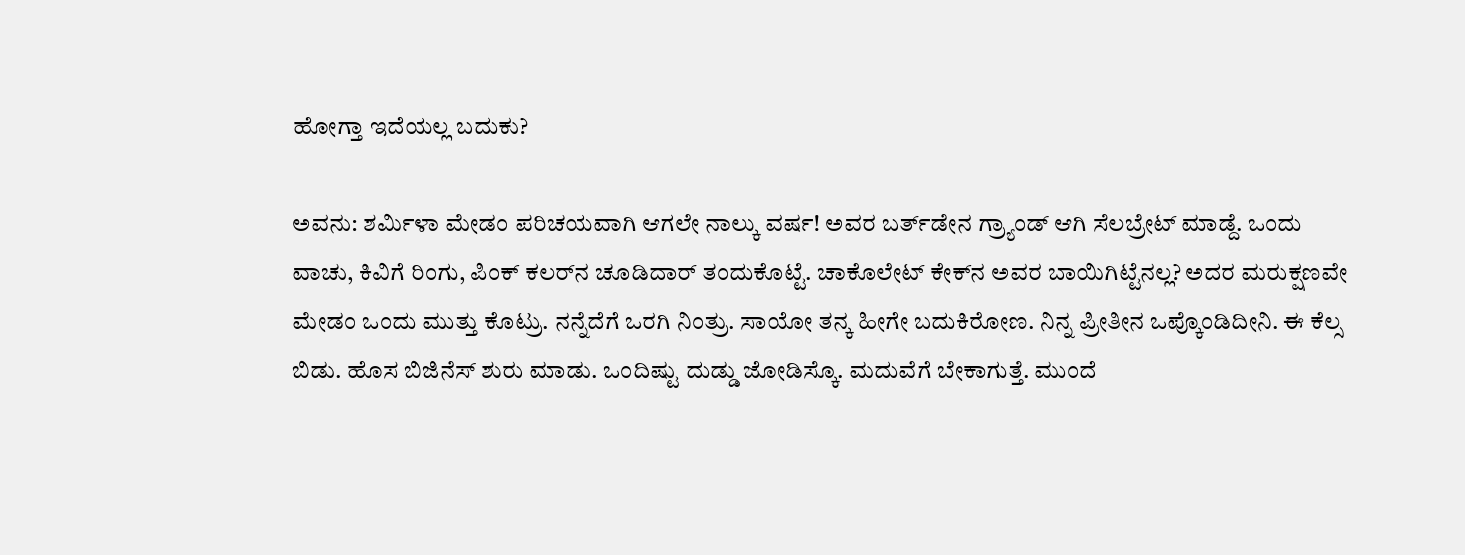ಹೋಗ್ತಾ ಇದೆಯಲ್ಲ ಬದುಕು?

ಅವನು: ಶರ್ಮಿಳಾ ಮೇಡಂ ಪರಿಚಯವಾಗಿ ಆಗಲೇ ನಾಲ್ಕು ವರ್ಷ! ಅವರ ಬರ್ತ್‌ಡೇನ ಗ್ರ್ಯಾಂಡ್ ಆಗಿ ಸೆಲಬ್ರೇಟ್ ಮಾಡ್ದೆ. ಒಂದು ವಾಚು, ಕಿವಿಗೆ ರಿಂಗು, ಪಿಂಕ್ ಕಲರ್‌ನ ಚೂಡಿದಾರ್ ತಂದುಕೊಟ್ಟೆ. ಚಾಕೊಲೇಟ್ ಕೇಕ್‌ನ ಅವರ ಬಾಯಿಗಿಟ್ಟೆನಲ್ಲ? ಅದರ ಮರುಕ್ಷಣವೇ ಮೇಡಂ ಒಂದು ಮುತ್ತು ಕೊಟ್ರು. ನನ್ನೆದೆಗೆ ಒರಗಿ ನಿಂತ್ರು. ಸಾಯೋ ತನ್ಕ ಹೀಗೇ ಬದುಕಿರೋಣ. ನಿನ್ನ ಪ್ರೀತೀನ ಒಪ್ಕೊಂಡಿದೀನಿ. ಈ ಕೆಲ್ಸ ಬಿಡು. ಹೊಸ ಬಿಜಿನೆಸ್ ಶುರು ಮಾಡು. ಒಂದಿಷ್ಟು ದುಡ್ಡು ಜೋಡಿಸ್ಕೊ. ಮದುವೆಗೆ ಬೇಕಾಗುತ್ತೆ. ಮುಂದೆ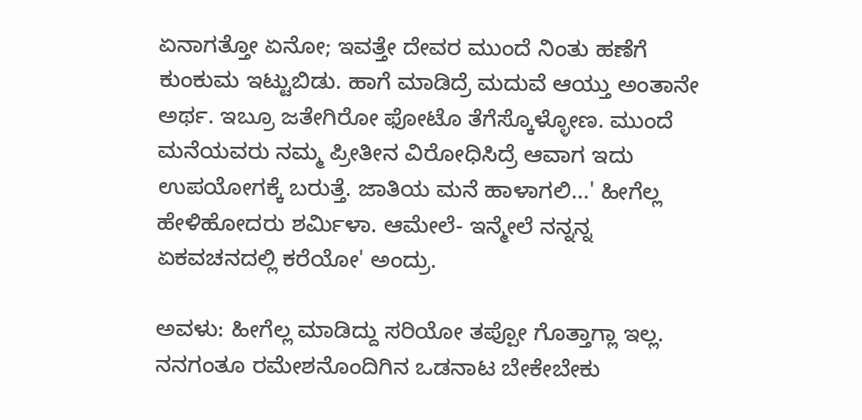ಏನಾಗತ್ತೋ ಏನೋ; ಇವತ್ತೇ ದೇವರ ಮುಂದೆ ನಿಂತು ಹಣೆಗೆ ಕುಂಕುಮ ಇಟ್ಟುಬಿಡು. ಹಾಗೆ ಮಾಡಿದ್ರೆ ಮದುವೆ ಆಯ್ತು ಅಂತಾನೇ ಅರ್ಥ. ಇಬ್ರೂ ಜತೇಗಿರೋ ಫೋಟೊ ತೆಗೆಸ್ಕೊಳ್ಳೋಣ. ಮುಂದೆ ಮನೆಯವರು ನಮ್ಮ ಪ್ರೀತೀನ ವಿರೋಧಿಸಿದ್ರೆ ಆವಾಗ ಇದು ಉಪಯೋಗಕ್ಕೆ ಬರುತ್ತೆ. ಜಾತಿಯ ಮನೆ ಹಾಳಾಗಲಿ...' ಹೀಗೆಲ್ಲ ಹೇಳಿಹೋದರು ಶರ್ಮಿಳಾ. ಆಮೇಲೆ- ಇನ್ಮೇಲೆ ನನ್ನನ್ನ ಏಕವಚನದಲ್ಲಿ ಕರೆಯೋ' ಅಂದ್ರು.

ಅವಳು: ಹೀಗೆಲ್ಲ ಮಾಡಿದ್ದು ಸರಿಯೋ ತಪ್ಪೋ ಗೊತ್ತಾಗ್ಲಾ ಇಲ್ಲ. ನನಗಂತೂ ರಮೇಶನೊಂದಿಗಿನ ಒಡನಾಟ ಬೇಕೇಬೇಕು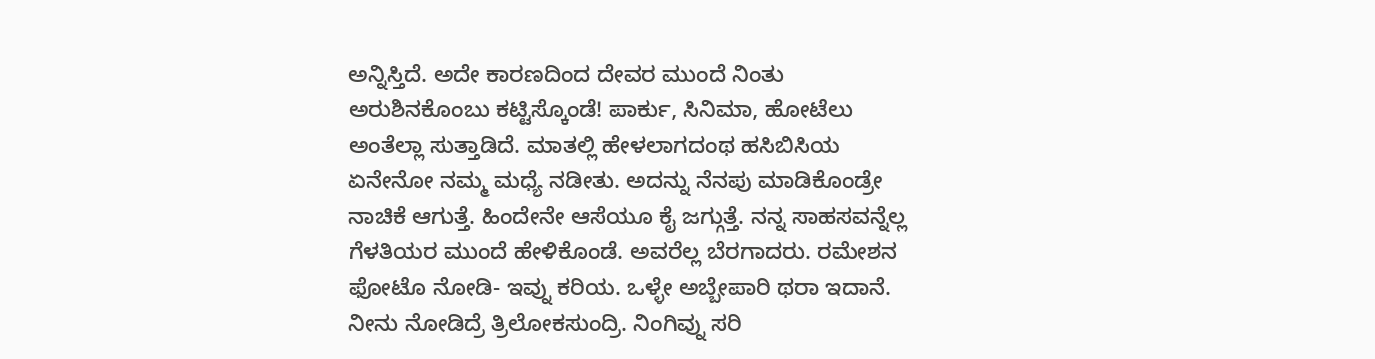ಅನ್ನಿಸ್ತಿದೆ. ಅದೇ ಕಾರಣದಿಂದ ದೇವರ ಮುಂದೆ ನಿಂತು ಅರುಶಿನಕೊಂಬು ಕಟ್ಟಿಸ್ಕೊಂಡೆ! ಪಾರ್ಕು, ಸಿನಿಮಾ, ಹೋಟೆಲು ಅಂತೆಲ್ಲಾ ಸುತ್ತಾಡಿದೆ. ಮಾತಲ್ಲಿ ಹೇಳಲಾಗದಂಥ ಹಸಿಬಿಸಿಯ ಏನೇನೋ ನಮ್ಮ ಮಧ್ಯೆ ನಡೀತು. ಅದನ್ನು ನೆನಪು ಮಾಡಿಕೊಂಡ್ರೇ ನಾಚಿಕೆ ಆಗುತ್ತೆ. ಹಿಂದೇನೇ ಆಸೆಯೂ ಕೈ ಜಗ್ಗುತ್ತೆ. ನನ್ನ ಸಾಹಸವನ್ನೆಲ್ಲ ಗೆಳತಿಯರ ಮುಂದೆ ಹೇಳಿಕೊಂಡೆ. ಅವರೆಲ್ಲ ಬೆರಗಾದರು. ರಮೇಶನ ಫೋಟೊ ನೋಡಿ- ಇವ್ನು ಕರಿಯ. ಒಳ್ಳೇ ಅಬ್ಬೇಪಾರಿ ಥರಾ ಇದಾನೆ. ನೀನು ನೋಡಿದ್ರೆ ತ್ರಿಲೋಕಸುಂದ್ರಿ. ನಿಂಗಿವ್ನು ಸರಿ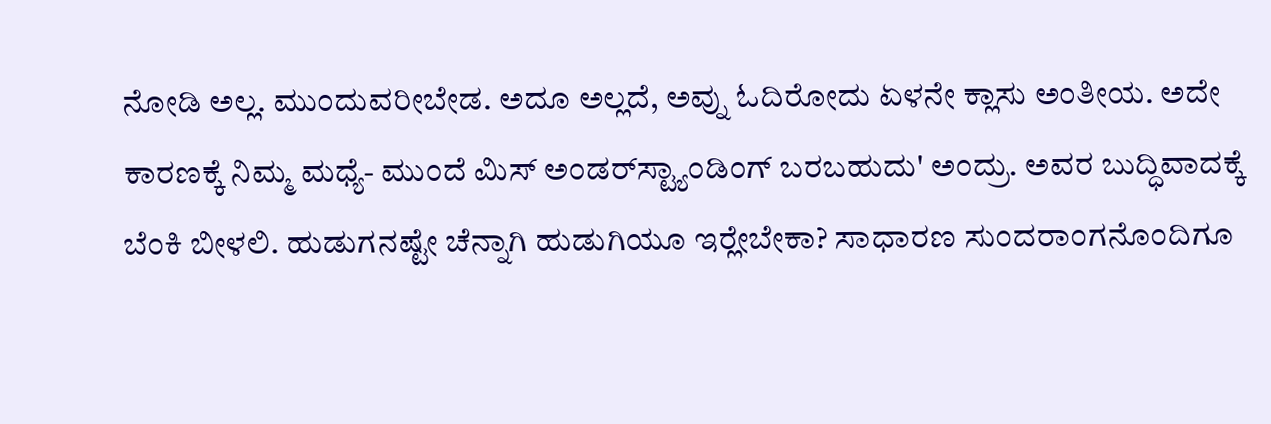ನೋಡಿ ಅಲ್ಲ. ಮುಂದುವರೀಬೇಡ. ಅದೂ ಅಲ್ಲದೆ, ಅವ್ನು ಓದಿರೋದು ಏಳನೇ ಕ್ಲಾಸು ಅಂತೀಯ. ಅದೇ ಕಾರಣಕ್ಕೆ ನಿಮ್ಮ ಮಧ್ಯೆ- ಮುಂದೆ ಮಿಸ್ ಅಂಡರ್‌ಸ್ಟ್ಯಾಂಡಿಂಗ್ ಬರಬಹುದು' ಅಂದ್ರು. ಅವರ ಬುದ್ಧಿವಾದಕ್ಕೆ ಬೆಂಕಿ ಬೀಳಲಿ. ಹುಡುಗನಷ್ಟೇ ಚೆನ್ನಾಗಿ ಹುಡುಗಿಯೂ ಇರ್‍ಲೇಬೇಕಾ? ಸಾಧಾರಣ ಸುಂದರಾಂಗನೊಂದಿಗೂ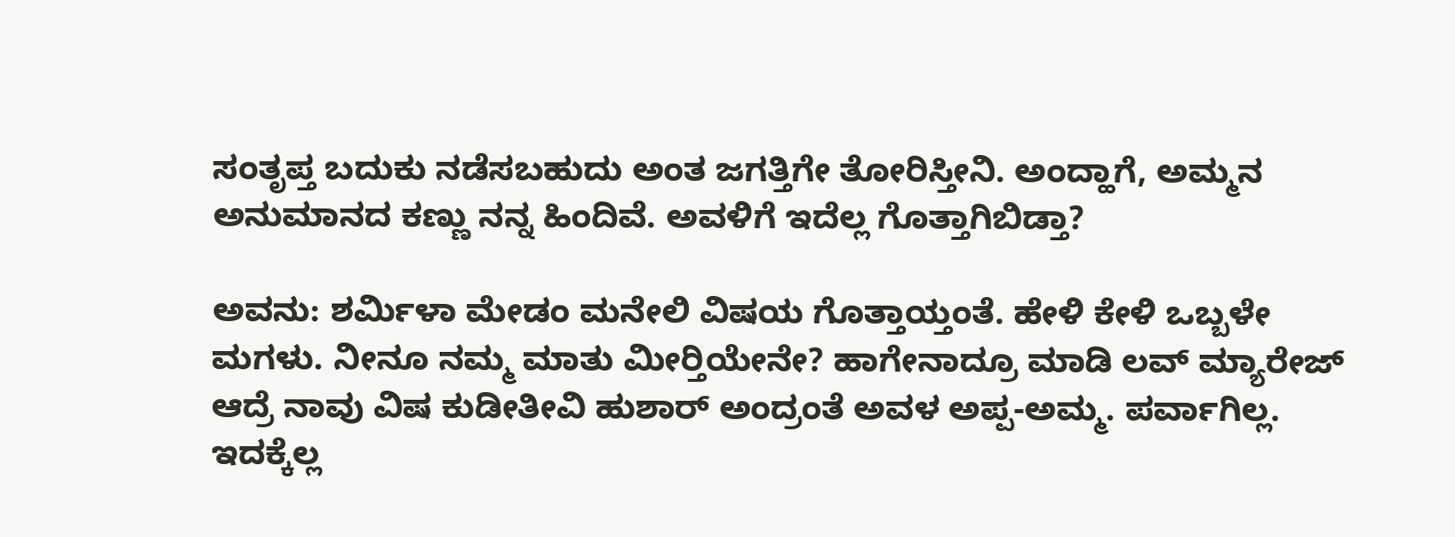ಸಂತೃಪ್ತ ಬದುಕು ನಡೆಸಬಹುದು ಅಂತ ಜಗತ್ತಿಗೇ ತೋರಿಸ್ತೀನಿ. ಅಂದ್ಹಾಗೆ, ಅಮ್ಮನ ಅನುಮಾನದ ಕಣ್ಣು ನನ್ನ ಹಿಂದಿವೆ. ಅವಳಿಗೆ ಇದೆಲ್ಲ ಗೊತ್ತಾಗಿಬಿಡ್ತಾ?

ಅವನು: ಶರ್ಮಿಳಾ ಮೇಡಂ ಮನೇಲಿ ವಿಷಯ ಗೊತ್ತಾಯ್ತಂತೆ. ಹೇಳಿ ಕೇಳಿ ಒಬ್ಬಳೇ ಮಗಳು. ನೀನೂ ನಮ್ಮ ಮಾತು ಮೀರ್‍ತಿಯೇನೇ? ಹಾಗೇನಾದ್ರೂ ಮಾಡಿ ಲವ್ ಮ್ಯಾರೇಜ್ ಆದ್ರೆ ನಾವು ವಿಷ ಕುಡೀತೀವಿ ಹುಶಾರ್ ಅಂದ್ರಂತೆ ಅವಳ ಅಪ್ಪ-ಅಮ್ಮ. ಪರ್ವಾಗಿಲ್ಲ. ಇದಕ್ಕೆಲ್ಲ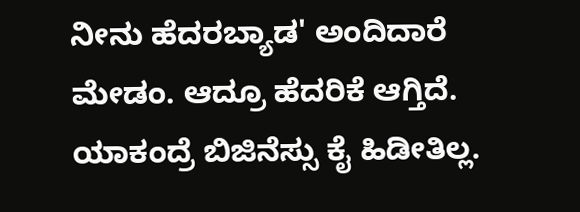ನೀನು ಹೆದರಬ್ಯಾಡ' ಅಂದಿದಾರೆ ಮೇಡಂ. ಆದ್ರೂ ಹೆದರಿಕೆ ಆಗ್ತಿದೆ. ಯಾಕಂದ್ರೆ ಬಿಜಿನೆಸ್ಸು ಕೈ ಹಿಡೀತಿಲ್ಲ.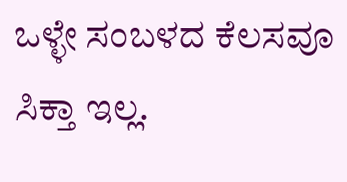ಒಳ್ಳೇ ಸಂಬಳದ ಕೆಲಸವೂ ಸಿಕ್ತಾ ಇಲ್ಲ.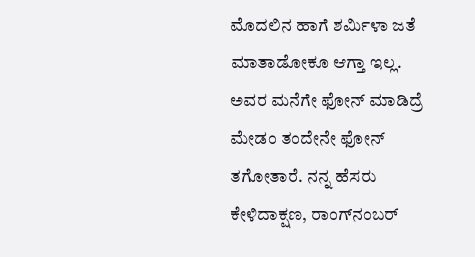ಮೊದಲಿನ ಹಾಗೆ ಶರ್ಮಿಳಾ ಜತೆ ಮಾತಾಡೋಕೂ ಆಗ್ತಾ ಇಲ್ಲ. ಅವರ ಮನೆಗೇ ಫೋನ್ ಮಾಡಿದ್ರೆ ಮೇಡಂ ತಂದೇನೇ ಫೋನ್ ತಗೋತಾರೆ. ನನ್ನ ಹೆಸರು ಕೇಳಿದಾಕ್ಷಣ, ರಾಂಗ್‌ನಂಬರ್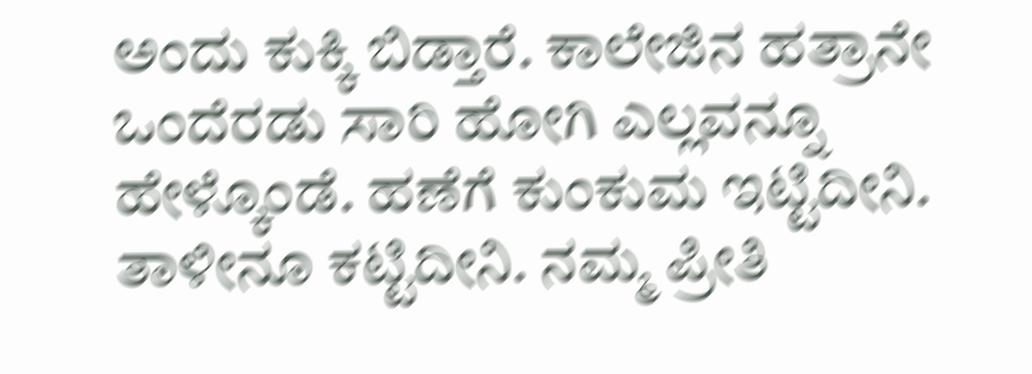ಅಂದು ಕುಕ್ಕಿ ಬಿಡ್ತಾರೆ. ಕಾಲೇಜಿನ ಹತ್ರಾನೇ ಒಂದೆರಡು ಸಾರಿ ಹೋಗಿ ಎಲ್ಲವನ್ನೂ ಹೇಳ್ಕೊಂಡೆ. ಹಣೆಗೆ ಕುಂಕುಮ ಇಟ್ಟಿದೀನಿ. ತಾಳೀನೂ ಕಟ್ಟಿದೀನಿ. ನಮ್ಮ ಪ್ರೀತಿ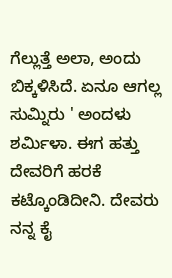ಗೆಲ್ಲುತ್ತೆ ಅಲಾ, ಅಂದು ಬಿಕ್ಕಳಿಸಿದೆ. ಏನೂ ಆಗಲ್ಲ ಸುಮ್ನಿರು ' ಅಂದಳು ಶರ್ಮಿಳಾ. ಈಗ ಹತ್ತು ದೇವರಿಗೆ ಹರಕೆ ಕಟ್ಕೊಂಡಿದೀನಿ. ದೇವರು ನನ್ನ ಕೈ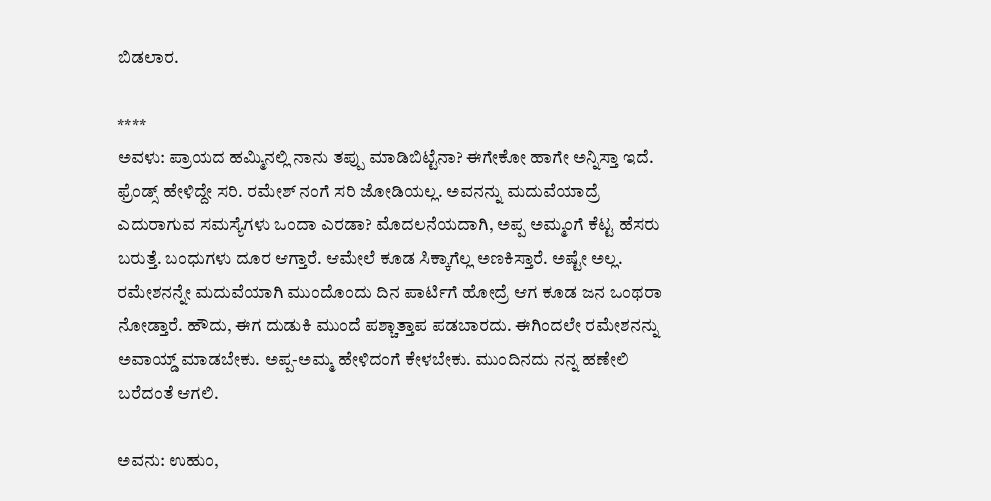ಬಿಡಲಾರ.

****
ಅವಳು: ಪ್ರಾಯದ ಹಮ್ಮಿನಲ್ಲಿ ನಾನು ತಪ್ಪು ಮಾಡಿಬಿಟ್ಟೆನಾ? ಈಗೇಕೋ ಹಾಗೇ ಅನ್ನಿಸ್ತಾ ಇದೆ. ಫ್ರೆಂಡ್ಸ್ ಹೇಳಿದ್ದೇ ಸರಿ. ರಮೇಶ್ ನಂಗೆ ಸರಿ ಜೋಡಿಯಲ್ಲ. ಅವನನ್ನು ಮದುವೆಯಾದ್ರೆ ಎದುರಾಗುವ ಸಮಸ್ಯೆಗಳು ಒಂದಾ ಎರಡಾ? ಮೊದಲನೆಯದಾಗಿ, ಅಪ್ಪ ಅಮ್ಮಂಗೆ ಕೆಟ್ಟ ಹೆಸರು ಬರುತ್ತೆ. ಬಂಧುಗಳು ದೂರ ಆಗ್ತಾರೆ. ಆಮೇಲೆ ಕೂಡ ಸಿಕ್ಕಾಗೆಲ್ಲ ಅಣಕಿಸ್ತಾರೆ. ಅಷ್ಟೇ ಅಲ್ಲ. ರಮೇಶನನ್ನೇ ಮದುವೆಯಾಗಿ ಮುಂದೊಂದು ದಿನ ಪಾರ್ಟಿಗೆ ಹೋದ್ರೆ ಆಗ ಕೂಡ ಜನ ಒಂಥರಾ ನೋಡ್ತಾರೆ. ಹೌದು, ಈಗ ದುಡುಕಿ ಮುಂದೆ ಪಶ್ಚಾತ್ತಾಪ ಪಡಬಾರದು. ಈಗಿಂದಲೇ ರಮೇಶನನ್ನು ಅವಾಯ್ಡ್ ಮಾಡಬೇಕು. ಅಪ್ಪ-ಅಮ್ಮ ಹೇಳಿದಂಗೆ ಕೇಳಬೇಕು. ಮುಂದಿನದು ನನ್ನ ಹಣೇಲಿ ಬರೆದಂತೆ ಆಗಲಿ.

ಅವನು: ಉಹುಂ,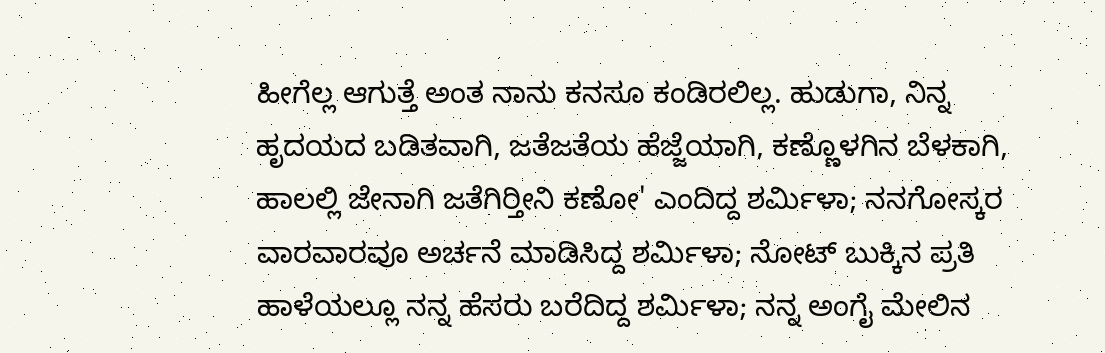ಹೀಗೆಲ್ಲ ಆಗುತ್ತೆ ಅಂತ ನಾನು ಕನಸೂ ಕಂಡಿರಲಿಲ್ಲ. ಹುಡುಗಾ, ನಿನ್ನ ಹೃದಯದ ಬಡಿತವಾಗಿ, ಜತೆಜತೆಯ ಹೆಜ್ಜೆಯಾಗಿ, ಕಣ್ಣೊಳಗಿನ ಬೆಳಕಾಗಿ, ಹಾಲಲ್ಲಿ ಜೇನಾಗಿ ಜತೆಗಿರ್‍ತೀನಿ ಕಣೋ' ಎಂದಿದ್ದ ಶರ್ಮಿಳಾ; ನನಗೋಸ್ಕರ ವಾರವಾರವೂ ಅರ್ಚನೆ ಮಾಡಿಸಿದ್ದ ಶರ್ಮಿಳಾ; ನೋಟ್ ಬುಕ್ಕಿನ ಪ್ರತಿ ಹಾಳೆಯಲ್ಲೂ ನನ್ನ ಹೆಸರು ಬರೆದಿದ್ದ ಶರ್ಮಿಳಾ; ನನ್ನ ಅಂಗೈ ಮೇಲಿನ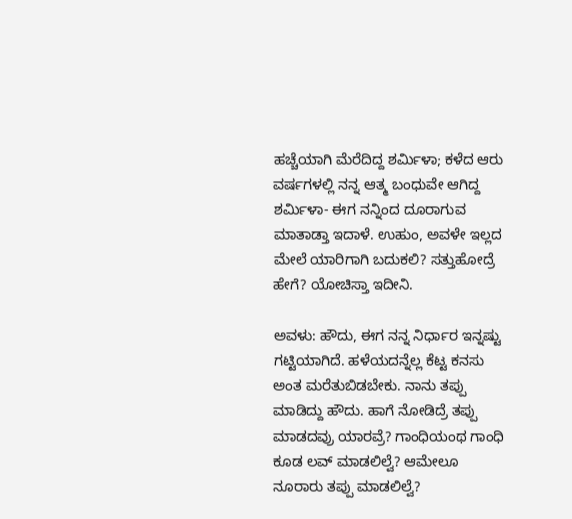ಹಚ್ಚೆಯಾಗಿ ಮೆರೆದಿದ್ದ ಶರ್ಮಿಳಾ; ಕಳೆದ ಆರು ವರ್ಷಗಳಲ್ಲಿ ನನ್ನ ಆತ್ಮ ಬಂಧುವೇ ಆಗಿದ್ದ ಶರ್ಮಿಳಾ- ಈಗ ನನ್ನಿಂದ ದೂರಾಗುವ ಮಾತಾಡ್ತಾ ಇದಾಳೆ. ಉಹುಂ, ಅವಳೇ ಇಲ್ಲದ ಮೇಲೆ ಯಾರಿಗಾಗಿ ಬದುಕಲಿ? ಸತ್ತುಹೋದ್ರೆ ಹೇಗೆ? ಯೋಚಿಸ್ತಾ ಇದೀನಿ.

ಅವಳು: ಹೌದು, ಈಗ ನನ್ನ ನಿರ್ಧಾರ ಇನ್ನಷ್ಟು ಗಟ್ಟಿಯಾಗಿದೆ. ಹಳೆಯದನ್ನೆಲ್ಲ ಕೆಟ್ಟ ಕನಸು ಅಂತ ಮರೆತುಬಿಡಬೇಕು. ನಾನು ತಪ್ಪು ಮಾಡಿದ್ದು ಹೌದು. ಹಾಗೆ ನೋಡಿದ್ರೆ ತಪ್ಪು ಮಾಡದವ್ರು ಯಾರವ್ರೆ? ಗಾಂಧಿಯಂಥ ಗಾಂಧಿ ಕೂಡ ಲವ್ ಮಾಡಲಿಲ್ವೆ? ಆಮೇಲೂ ನೂರಾರು ತಪ್ಪು ಮಾಡಲಿಲ್ವೆ?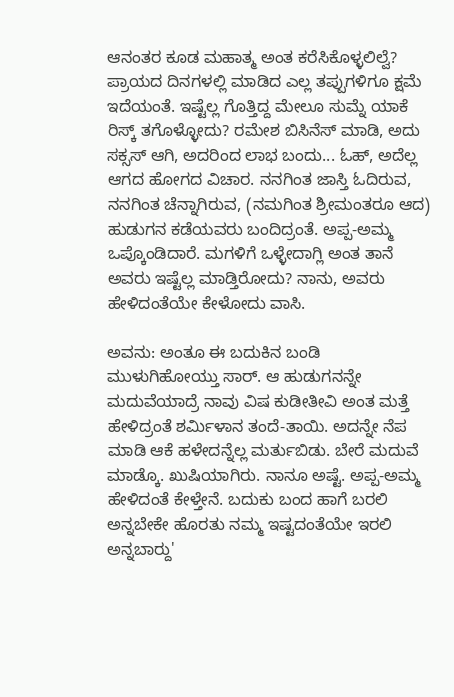ಆನಂತರ ಕೂಡ ಮಹಾತ್ಮ ಅಂತ ಕರೆಸಿಕೊಳ್ಳಲಿಲ್ವೆ? ಪ್ರಾಯದ ದಿನಗಳಲ್ಲಿ ಮಾಡಿದ ಎಲ್ಲ ತಪ್ಪುಗಳಿಗೂ ಕ್ಷಮೆ ಇದೆಯಂತೆ. ಇಷ್ಟೆಲ್ಲ ಗೊತ್ತಿದ್ದ ಮೇಲೂ ಸುಮ್ನೆ ಯಾಕೆ ರಿಸ್ಕ್ ತಗೊಳ್ಳೋದು? ರಮೇಶ ಬಿಸಿನೆಸ್ ಮಾಡಿ, ಅದು ಸಕ್ಸಸ್ ಆಗಿ, ಅದರಿಂದ ಲಾಭ ಬಂದು... ಓಹ್, ಅದೆಲ್ಲ ಆಗದ ಹೋಗದ ವಿಚಾರ. ನನಗಿಂತ ಜಾಸ್ತಿ ಓದಿರುವ, ನನಗಿಂತ ಚೆನ್ನಾಗಿರುವ, (ನಮಗಿಂತ ಶ್ರೀಮಂತರೂ ಆದ) ಹುಡುಗನ ಕಡೆಯವರು ಬಂದಿದ್ರಂತೆ. ಅಪ್ಪ-ಅಮ್ಮ ಒಪ್ಕೊಂಡಿದಾರೆ. ಮಗಳಿಗೆ ಒಳ್ಳೇದಾಗ್ಲಿ ಅಂತ ತಾನೆ ಅವರು ಇಷ್ಟೆಲ್ಲ ಮಾಡ್ತಿರೋದು? ನಾನು, ಅವರು ಹೇಳಿದಂತೆಯೇ ಕೇಳೋದು ವಾಸಿ.

ಅವನು: ಅಂತೂ ಈ ಬದುಕಿನ ಬಂಡಿ ಮುಳುಗಿಹೋಯ್ತು ಸಾರ್. ಆ ಹುಡುಗನನ್ನೇ ಮದುವೆಯಾದ್ರೆ ನಾವು ವಿಷ ಕುಡೀತೀವಿ ಅಂತ ಮತ್ತೆ ಹೇಳಿದ್ರಂತೆ ಶರ್ಮಿಳಾನ ತಂದೆ-ತಾಯಿ. ಅದನ್ನೇ ನೆಪ ಮಾಡಿ ಆಕೆ ಹಳೇದನ್ನೆಲ್ಲ ಮರ್ತುಬಿಡು. ಬೇರೆ ಮದುವೆ ಮಾಡ್ಕೊ. ಖುಷಿಯಾಗಿರು. ನಾನೂ ಅಷ್ಟೆ. ಅಪ್ಪ-ಅಮ್ಮ ಹೇಳಿದಂತೆ ಕೇಳ್ತೇನೆ. ಬದುಕು ಬಂದ ಹಾಗೆ ಬರಲಿ ಅನ್ನಬೇಕೇ ಹೊರತು ನಮ್ಮ ಇಷ್ಟದಂತೆಯೇ ಇರಲಿ ಅನ್ನಬಾರ್‍ದು'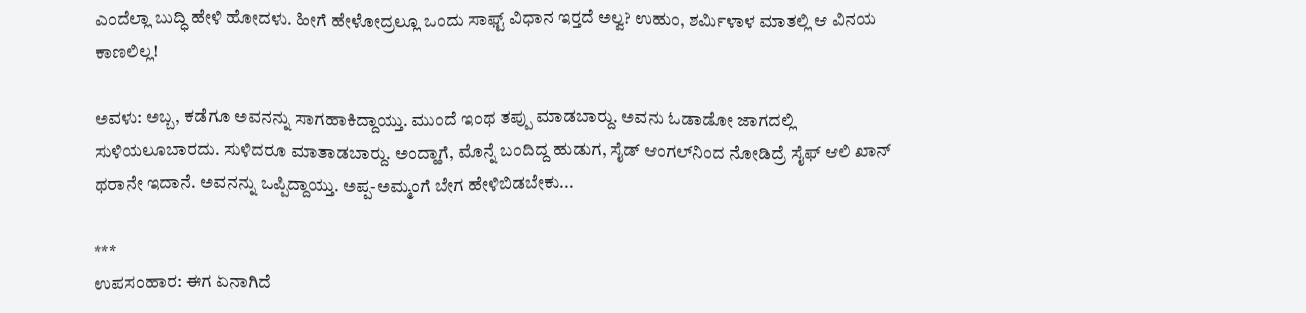ಎಂದೆಲ್ಲಾ ಬುದ್ಧಿ ಹೇಳಿ ಹೋದಳು. ಹೀಗೆ ಹೇಳೋದ್ರಲ್ಲೂ ಒಂದು ಸಾಫ್ಟ್ ವಿಧಾನ ಇರ್‍ತದೆ ಅಲ್ವ? ಉಹುಂ, ಶರ್ಮಿಳಾಳ ಮಾತಲ್ಲಿ ಆ ವಿನಯ ಕಾಣಲಿಲ್ಲ!

ಅವಳು: ಅಬ್ಬ, ಕಡೆಗೂ ಅವನನ್ನು ಸಾಗಹಾಕಿದ್ದಾಯ್ತು. ಮುಂದೆ ಇಂಥ ತಪ್ಪು ಮಾಡಬಾರ್‍ದು. ಅವನು ಓಡಾಡೋ ಜಾಗದಲ್ಲಿ ಸುಳಿಯಲೂಬಾರದು. ಸುಳಿದರೂ ಮಾತಾಡಬಾರ್‍ದು. ಅಂದ್ಹಾಗೆ, ಮೊನ್ನೆ ಬಂದಿದ್ದ ಹುಡುಗ, ಸೈಡ್ ಆಂಗಲ್‌ನಿಂದ ನೋಡಿದ್ರೆ ಸೈಫ್ ಆಲಿ ಖಾನ್ ಥರಾನೇ ಇದಾನೆ. ಅವನನ್ನು ಒಪ್ಪಿದ್ದಾಯ್ತು. ಅಪ್ಪ-ಅಮ್ಮಂಗೆ ಬೇಗ ಹೇಳಿಬಿಡಬೇಕು...

***
ಉಪಸಂಹಾರ: ಈಗ ಏನಾಗಿದೆ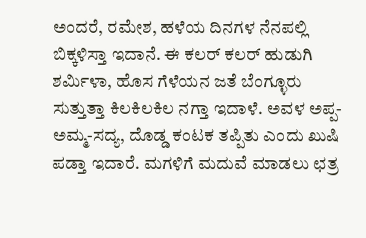ಅಂದರೆ, ರಮೇಶ, ಹಳೆಯ ದಿನಗಳ ನೆನಪಲ್ಲಿ ಬಿಕ್ಕಳಿಸ್ತಾ ಇದಾನೆ. ಈ ಕಲರ್ ಕಲರ್ ಹುಡುಗಿ ಶರ್ಮಿಳಾ, ಹೊಸ ಗೆಳೆಯನ ಜತೆ ಬೆಂಗ್ಳೂರು ಸುತ್ತುತ್ತಾ ಕಿಲಕಿಲಕಿಲ ನಗ್ತಾ ಇದಾಳೆ. ಅವಳ ಅಪ್ಪ-ಅಮ್ಮ-ಸದ್ಯ, ದೊಡ್ಡ ಕಂಟಕ ತಪ್ಪಿತು ಎಂದು ಖುಷಿ ಪಡ್ತಾ ಇದಾರೆ. ಮಗಳಿಗೆ ಮದುವೆ ಮಾಡಲು ಛತ್ರ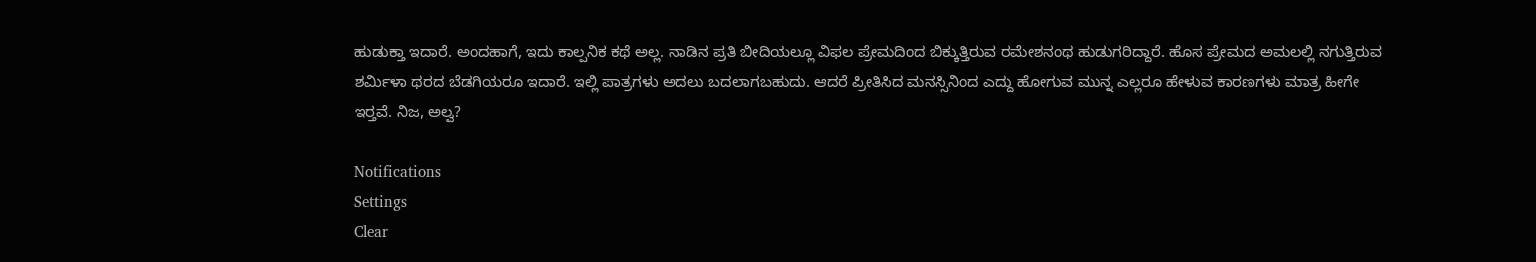ಹುಡುಕ್ತಾ ಇದಾರೆ. ಅಂದಹಾಗೆ, ಇದು ಕಾಲ್ಪನಿಕ ಕಥೆ ಅಲ್ಲ. ನಾಡಿನ ಪ್ರತಿ ಬೀದಿಯಲ್ಲೂ ವಿಫಲ ಪ್ರೇಮದಿಂದ ಬಿಕ್ಕುತ್ತಿರುವ ರಮೇಶನಂಥ ಹುಡುಗರಿದ್ದಾರೆ. ಹೊಸ ಪ್ರೇಮದ ಅಮಲಲ್ಲಿ ನಗುತ್ತಿರುವ ಶರ್ಮಿಳಾ ಥರದ ಬೆಡಗಿಯರೂ ಇದಾರೆ. ಇಲ್ಲಿ ಪಾತ್ರಗಳು ಅದಲು ಬದಲಾಗಬಹುದು. ಆದರೆ ಪ್ರೀತಿಸಿದ ಮನಸ್ಸಿನಿಂದ ಎದ್ದು ಹೋಗುವ ಮುನ್ನ ಎಲ್ಲರೂ ಹೇಳುವ ಕಾರಣಗಳು ಮಾತ್ರ ಹೀಗೇ ಇರ್‍ತವೆ. ನಿಜ, ಅಲ್ವ?

Notifications
Settings
Clear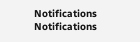Notifications
Notifications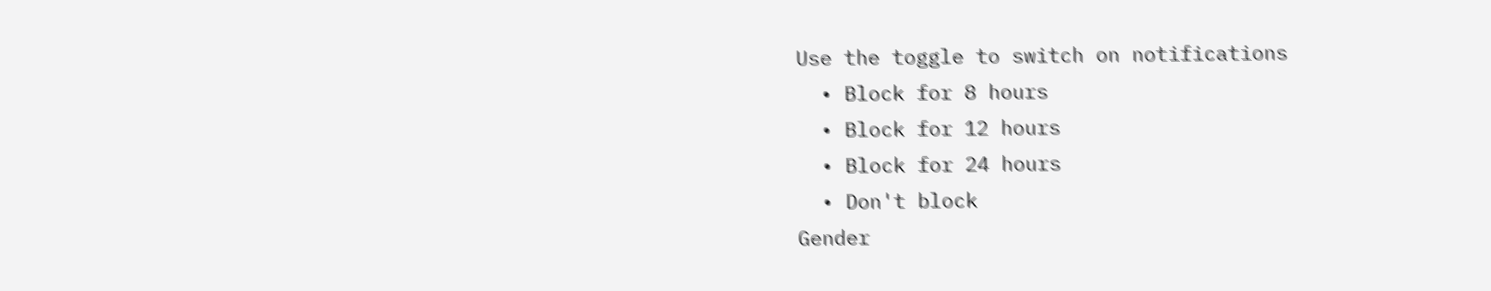Use the toggle to switch on notifications
  • Block for 8 hours
  • Block for 12 hours
  • Block for 24 hours
  • Don't block
Gender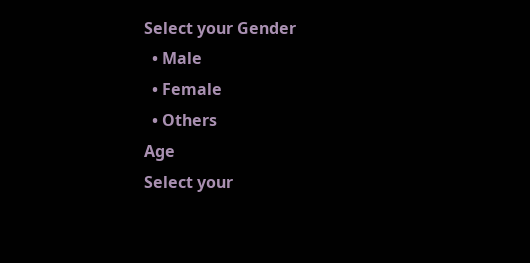Select your Gender
  • Male
  • Female
  • Others
Age
Select your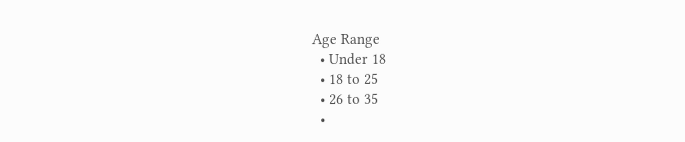Age Range
  • Under 18
  • 18 to 25
  • 26 to 35
  •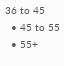36 to 45
  • 45 to 55
  • 55+